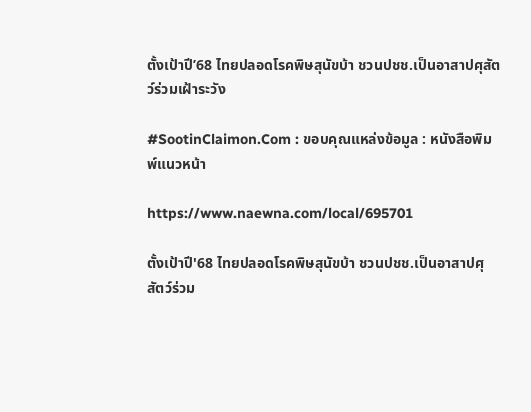ตั้งเป้าปี’68 ไทยปลอดโรคพิษสุนัขบ้า ชวนปชช.เป็นอาสาปศุสัตว์ร่วมเฝ้าระวัง

#SootinClaimon.Com : ขอบคุณแหล่งข้อมูล : หนังสือพิมพ์แนวหน้า

https://www.naewna.com/local/695701

ตั้งเป้าปี'68 ไทยปลอดโรคพิษสุนัขบ้า ชวนปชช.เป็นอาสาปศุสัตว์ร่วม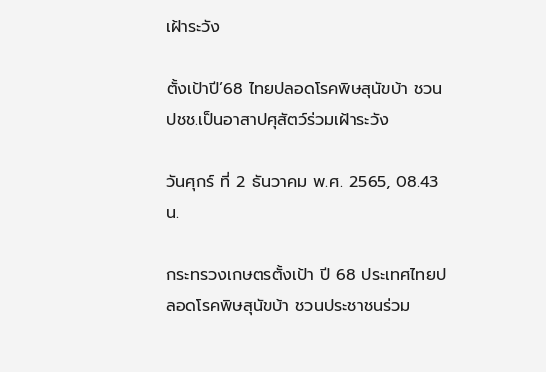เฝ้าระวัง

ตั้งเป้าปี’68 ไทยปลอดโรคพิษสุนัขบ้า ชวนปชช.เป็นอาสาปศุสัตว์ร่วมเฝ้าระวัง

วันศุกร์ ที่ 2 ธันวาคม พ.ศ. 2565, 08.43 น.

กระทรวงเกษตรตั้งเป้า ปี 68 ประเทศไทยปลอดโรคพิษสุนัขบ้า ชวนประชาชนร่วม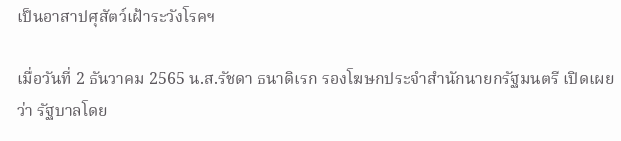เป็นอาสาปศุสัตว์เฝ้าระวังโรคฯ

เมื่อวันที่ 2 ธันวาคม 2565 น.ส.รัชดา ธนาดิเรก รองโฆษกประจำสำนักนายกรัฐมนตรี เปิดเผยว่า รัฐบาลโดย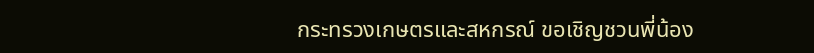กระทรวงเกษตรและสหกรณ์ ขอเชิญชวนพี่น้อง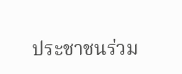ประชาชนร่วม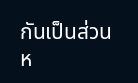กันเป็นส่วนห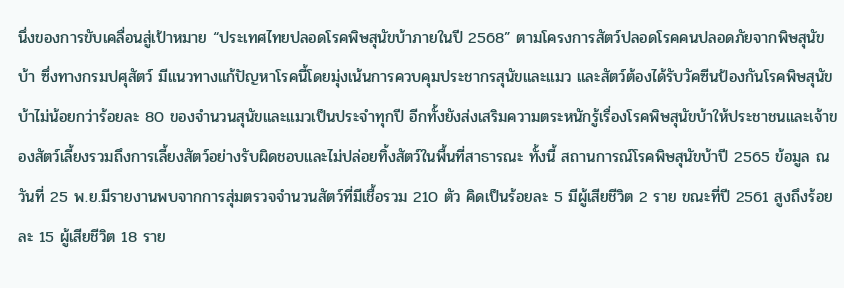นึ่งของการขับเคลื่อนสู่เป้าหมาย “ประเทศไทยปลอดโรคพิษสุนัขบ้าภายในปี 2568” ตามโครงการสัตว์ปลอดโรคคนปลอดภัยจากพิษสุนัขบ้า ซึ่งทางกรมปศุสัตว์ มีแนวทางแก้ปัญหาโรคนี้โดยมุ่งเน้นการควบคุมประชากรสุนัขและแมว และสัตว์ต้องได้รับวัคซีนป้องกันโรคพิษสุนัขบ้าไม่น้อยกว่าร้อยละ 80 ของจำนวนสุนัขและแมวเป็นประจำทุกปี อีกทั้งยังส่งเสริมความตระหนักรู้เรื่องโรคพิษสุนัขบ้าให้ประชาชนและเจ้าของสัตว์เลี้ยงรวมถึงการเลี้ยงสัตว์อย่างรับผิดชอบและไม่ปล่อยทิ้งสัตว์ในพื้นที่สาธารณะ ทั้งนี้ สถานการณ์โรคพิษสุนัขบ้าปี 2565 ข้อมูล ณ วันที่ 25 พ.ย.มีรายงานพบจากการสุ่มตรวจจำนวนสัตว์ที่มีเชื้อรวม 210 ตัว คิดเป็นร้อยละ 5 มีผู้เสียชีวิต 2 ราย ขณะที่ปี 2561 สูงถึงร้อยละ 15 ผู้เสียชีวิต 18 ราย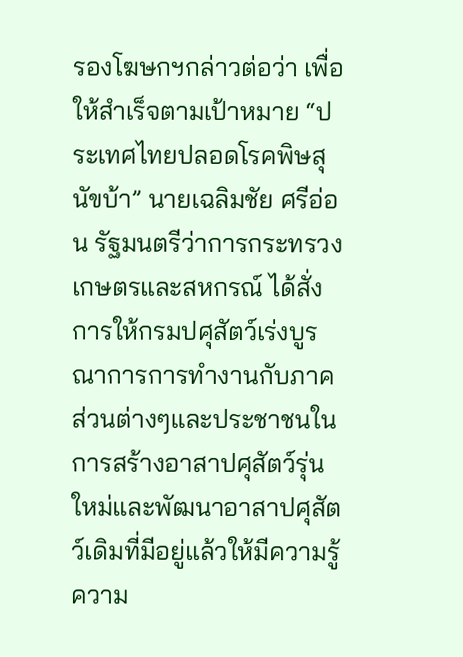รองโฆษกฯกล่าวต่อว่า เพื่อให้สำเร็จตามเป้าหมาย “ประเทศไทยปลอดโรคพิษสุนัขบ้า” นายเฉลิมชัย ศรีอ่อน รัฐมนตรีว่าการกระทรวงเกษตรและสหกรณ์ ได้สั่งการให้กรมปศุสัตว์เร่งบูรณาการการทำงานกับภาคส่วนต่างๆและประชาชนในการสร้างอาสาปศุสัตว์รุ่นใหม่และพัฒนาอาสาปศุสัตว์เดิมที่มีอยู่แล้วให้มีความรู้ ความ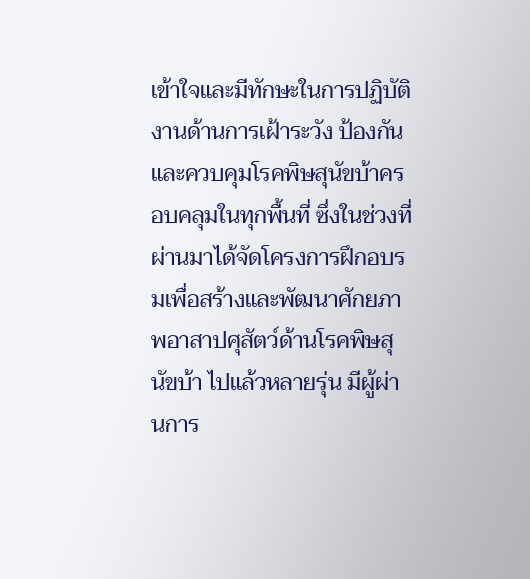เข้าใจและมีทักษะในการปฏิบัติงานด้านการเฝ้าระวัง ป้องกันและควบคุมโรคพิษสุนัขบ้าครอบคลุมในทุกพื้นที่ ซึ่งในช่วงที่ผ่านมาได้จัดโครงการฝึกอบรมเพื่อสร้างและพัฒนาศักยภาพอาสาปศุสัตว์ด้านโรคพิษสุนัขบ้า ไปแล้วหลายรุ่น มีผู้ผ่านการ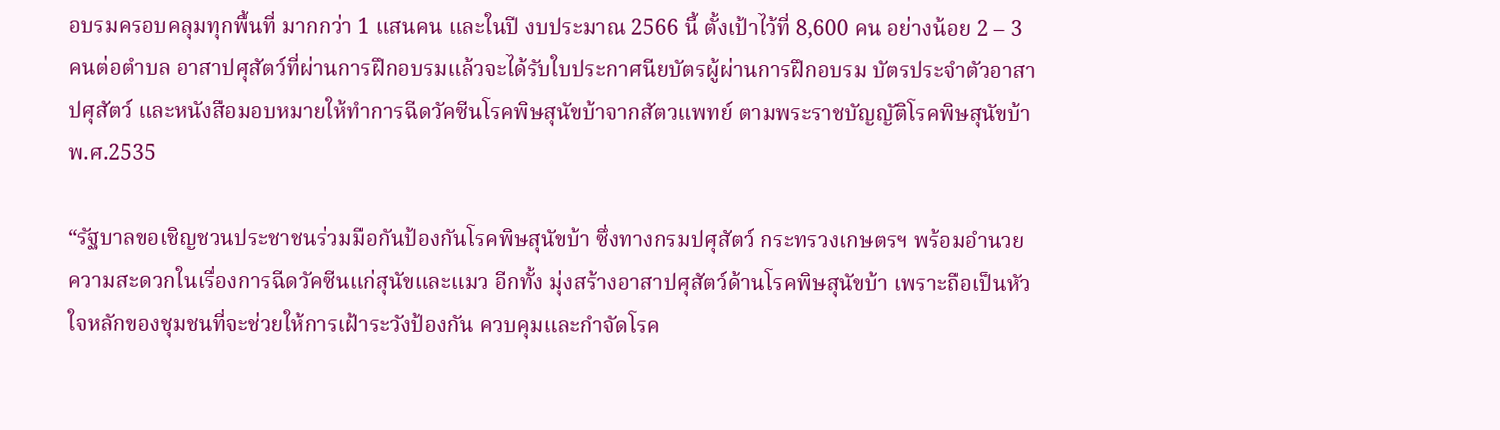อบรมครอบคลุมทุกพื้นที่ มากกว่า 1 แสนคน และในปี งบประมาณ 2566 นี้ ตั้งเป้าไว้ที่ 8,600 คน อย่างน้อย 2 – 3 คนต่อตำบล อาสาปศุสัตว์ที่ผ่านการฝึกอบรมแล้วจะได้รับใบประกาศนียบัตรผู้ผ่านการฝึกอบรม บัตรประจำตัวอาสาปศุสัตว์ และหนังสือมอบหมายให้ทำการฉีดวัคซีนโรคพิษสุนัขบ้าจากสัตวแพทย์ ตามพระราชบัญญัติโรคพิษสุนัขบ้า พ.ศ.2535

“รัฐบาลขอเชิญชวนประชาชนร่วมมือกันป้องกันโรคพิษสุนัขบ้า ซึ่งทางกรมปศุสัตว์ กระทรวงเกษตรฯ พร้อมอำนวยความสะดวกในเรื่องการฉีดวัคซีนแก่สุนัขและแมว อีกทั้ง มุ่งสร้างอาสาปศุสัตว์ด้านโรคพิษสุนัขบ้า เพราะถือเป็นหัวใจหลักของชุมชนที่จะช่วยให้การเฝ้าระวังป้องกัน ควบคุมและกำจัดโรค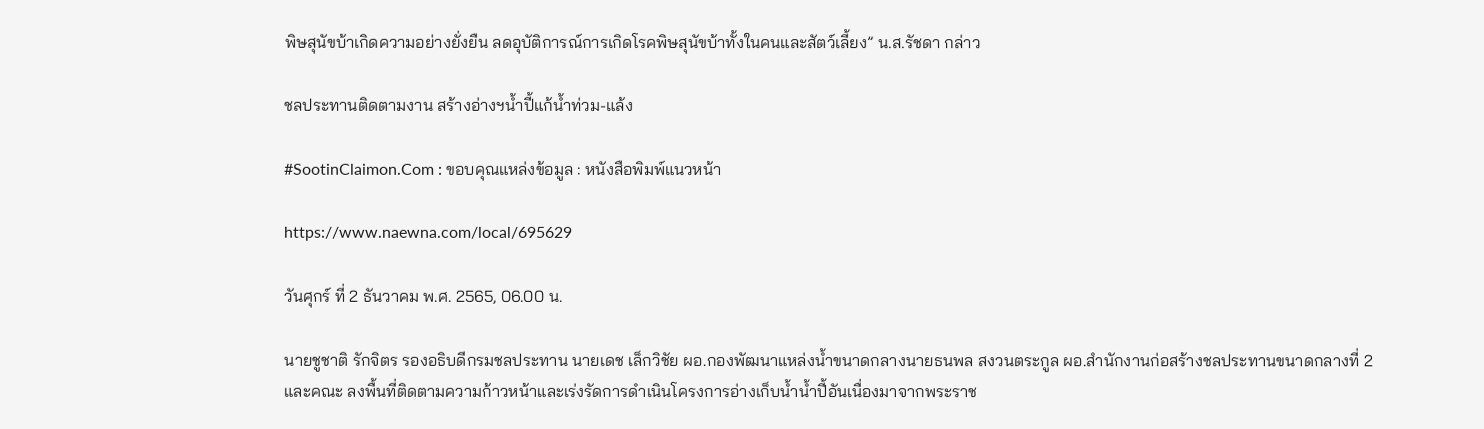พิษสุนัขบ้าเกิดความอย่างยั่งยืน ลดอุบัติการณ์การเกิดโรคพิษสุนัขบ้าทั้งในคนและสัตว์เลี้ยง” น.ส.รัชดา กล่าว

ชลประทานติดตามงาน สร้างอ่างฯน้ำปี้แก้น้ำท่วม-แล้ง

#SootinClaimon.Com : ขอบคุณแหล่งข้อมูล : หนังสือพิมพ์แนวหน้า

https://www.naewna.com/local/695629

วันศุกร์ ที่ 2 ธันวาคม พ.ศ. 2565, 06.00 น.

นายชูชาติ รักจิตร รองอธิบดีกรมชลประทาน นายเดช เล็กวิชัย ผอ.กองพัฒนาแหล่งน้ำขนาดกลางนายธนพล สงวนตระกูล ผอ.สำนักงานก่อสร้างชลประทานขนาดกลางที่ 2 และคณะ ลงพื้นที่ติดตามความก้าวหน้าและเร่งรัดการดำเนินโครงการอ่างเก็บน้ำน้ำปี้อันเนื่องมาจากพระราช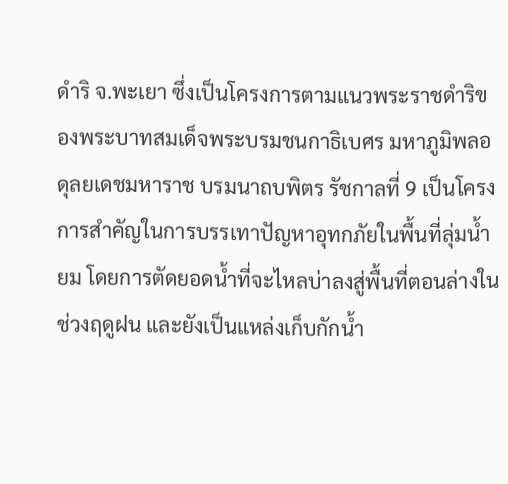ดำริ จ.พะเยา ซึ่งเป็นโครงการตามแนวพระราชดำริของพระบาทสมเด็จพระบรมชนกาธิเบศร มหาภูมิพลอดุลยเดชมหาราช บรมนาถบพิตร รัชกาลที่ 9 เป็นโครงการสำคัญในการบรรเทาปัญหาอุทกภัยในพื้นที่ลุ่มน้ำยม โดยการตัดยอดน้ำที่จะไหลบ่าลงสู่พื้นที่ตอนล่างในช่วงฤดูฝน และยังเป็นแหล่งเก็บกักน้ำ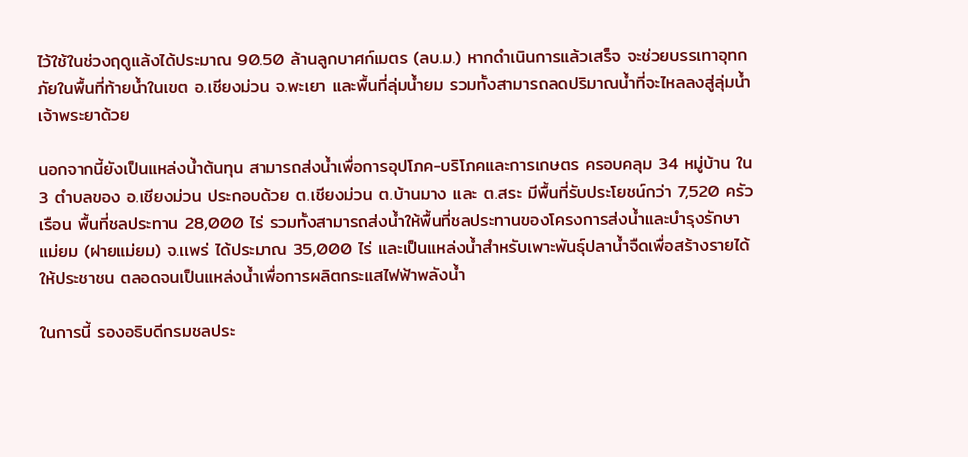ไว้ใช้ในช่วงฤดูแล้งได้ประมาณ 90.50 ล้านลูกบาศก์เมตร (ลบ.ม.) หากดำเนินการแล้วเสร็จ จะช่วยบรรเทาอุทกภัยในพื้นที่ท้ายน้ำในเขต อ.เชียงม่วน จ.พะเยา และพื้นที่ลุ่มน้ำยม รวมทั้งสามารถลดปริมาณน้ำที่จะไหลลงสู่ลุ่มน้ำเจ้าพระยาด้วย

นอกจากนี้ยังเป็นแหล่งน้ำต้นทุน สามารถส่งน้ำเพื่อการอุปโภค-บริโภคและการเกษตร ครอบคลุม 34 หมู่บ้าน ใน 3 ตำบลของ อ.เชียงม่วน ประกอบด้วย ต.เชียงม่วน ต.บ้านมาง และ ต.สระ มีพื้นที่รับประโยชน์กว่า 7,520 ครัวเรือน พื้นที่ชลประทาน 28,000 ไร่ รวมทั้งสามารถส่งน้ำให้พื้นที่ชลประทานของโครงการส่งน้ำและบำรุงรักษาแม่ยม (ฝายแม่ยม) จ.เเพร่ ได้ประมาณ 35,000 ไร่ และเป็นแหล่งน้ำสำหรับเพาะพันธุ์ปลาน้ำจืดเพื่อสร้างรายได้ให้ประชาชน ตลอดจนเป็นแหล่งน้ำเพื่อการผลิตกระแสไฟฟ้าพลังน้ำ

ในการนี้ รองอธิบดีกรมชลประ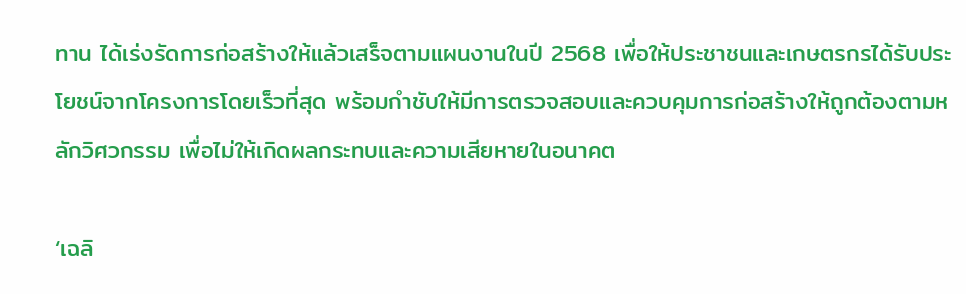ทาน ได้เร่งรัดการก่อสร้างให้แล้วเสร็จตามแผนงานในปี 2568 เพื่อให้ประชาชนและเกษตรกรได้รับประโยชน์จากโครงการโดยเร็วที่สุด พร้อมกำชับให้มีการตรวจสอบและควบคุมการก่อสร้างให้ถูกต้องตามหลักวิศวกรรม เพื่อไม่ให้เกิดผลกระทบและความเสียหายในอนาคต

‘เฉลิ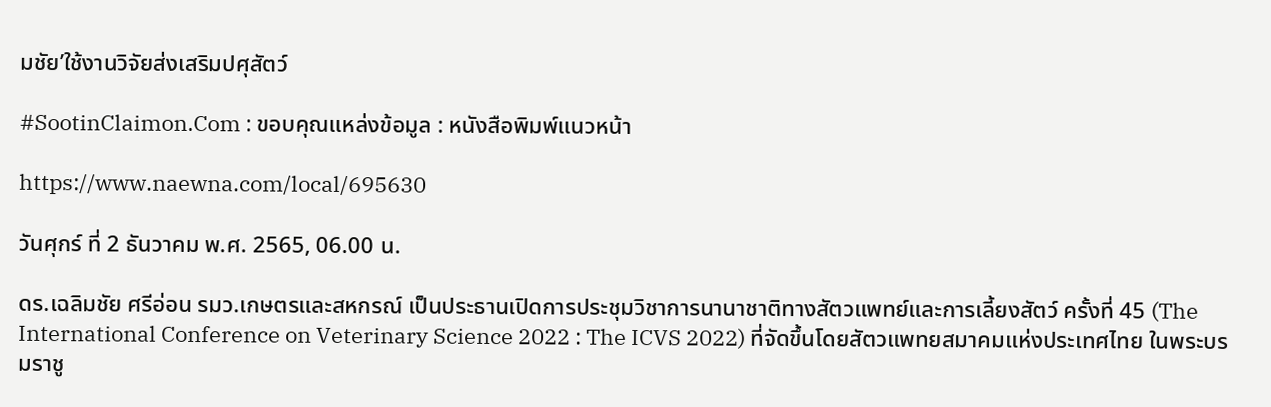มชัย’ใช้งานวิจัยส่งเสริมปศุสัตว์

#SootinClaimon.Com : ขอบคุณแหล่งข้อมูล : หนังสือพิมพ์แนวหน้า

https://www.naewna.com/local/695630

วันศุกร์ ที่ 2 ธันวาคม พ.ศ. 2565, 06.00 น.

ดร.เฉลิมชัย ศรีอ่อน รมว.เกษตรและสหกรณ์ เป็นประธานเปิดการประชุมวิชาการนานาชาติทางสัตวแพทย์และการเลี้ยงสัตว์ ครั้งที่ 45 (The International Conference on Veterinary Science 2022 : The ICVS 2022) ที่จัดขึ้นโดยสัตวแพทยสมาคมแห่งประเทศไทย ในพระบรมราชู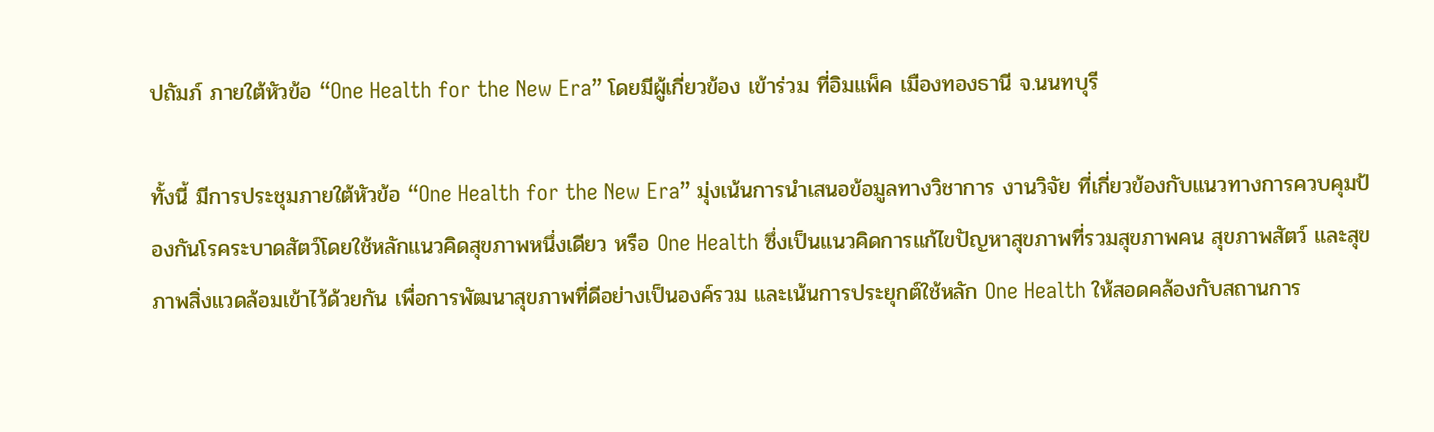ปถัมภ์ ภายใต้หัวข้อ “One Health for the New Era” โดยมีผู้เกี่ยวข้อง เข้าร่วม ที่อิมแพ็ค เมืองทองธานี จ.นนทบุรี

ทั้งนี้ มีการประชุมภายใต้หัวข้อ “One Health for the New Era” มุ่งเน้นการนำเสนอข้อมูลทางวิชาการ งานวิจัย ที่เกี่ยวข้องกับแนวทางการควบคุมป้องกันโรคระบาดสัตว์โดยใช้หลักแนวคิดสุขภาพหนึ่งเดียว หรือ One Health ซึ่งเป็นแนวคิดการแก้ไขปัญหาสุขภาพที่รวมสุขภาพคน สุขภาพสัตว์ และสุขภาพสิ่งแวดล้อมเข้าไว้ด้วยกัน เพื่อการพัฒนาสุขภาพที่ดีอย่างเป็นองค์รวม และเน้นการประยุกต์ใช้หลัก One Health ให้สอดคล้องกับสถานการ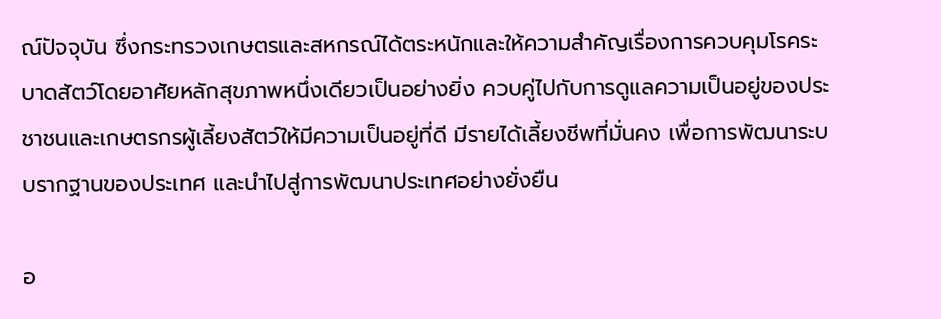ณ์ปัจจุบัน ซึ่งกระทรวงเกษตรและสหกรณ์ได้ตระหนักและให้ความสำคัญเรื่องการควบคุมโรคระบาดสัตว์โดยอาศัยหลักสุขภาพหนึ่งเดียวเป็นอย่างยิ่ง ควบคู่ไปกับการดูแลความเป็นอยู่ของประชาชนและเกษตรกรผู้เลี้ยงสัตว์ให้มีความเป็นอยู่ที่ดี มีรายได้เลี้ยงชีพที่มั่นคง เพื่อการพัฒนาระบบรากฐานของประเทศ และนำไปสู่การพัฒนาประเทศอย่างยั่งยืน

อ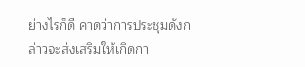ย่างไรก็ดี คาดว่าการประชุมดังกล่าวจะส่งเสริมให้เกิดกา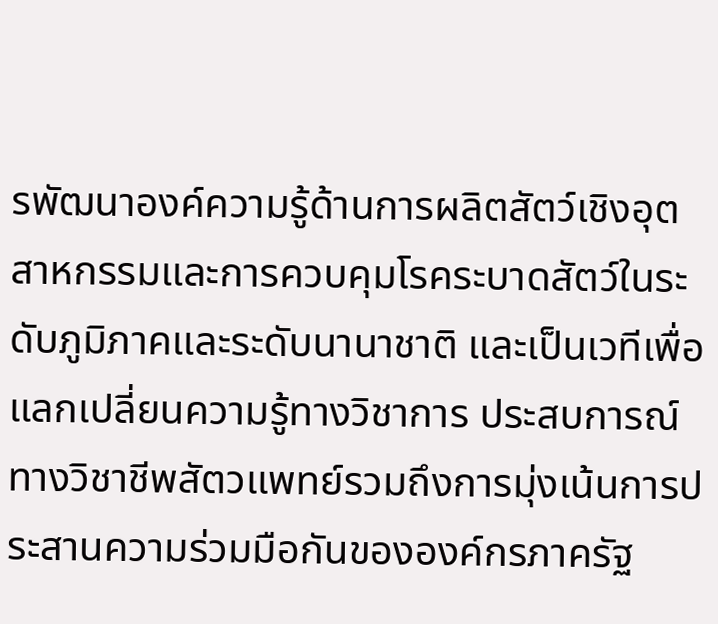รพัฒนาองค์ความรู้ด้านการผลิตสัตว์เชิงอุตสาหกรรมและการควบคุมโรคระบาดสัตว์ในระดับภูมิภาคและระดับนานาชาติ และเป็นเวทีเพื่อแลกเปลี่ยนความรู้ทางวิชาการ ประสบการณ์ทางวิชาชีพสัตวแพทย์รวมถึงการมุ่งเน้นการประสานความร่วมมือกันขององค์กรภาครัฐ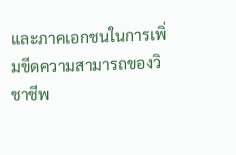และภาคเอกชนในการเพิ่มขีดความสามารถของวิชาชีพ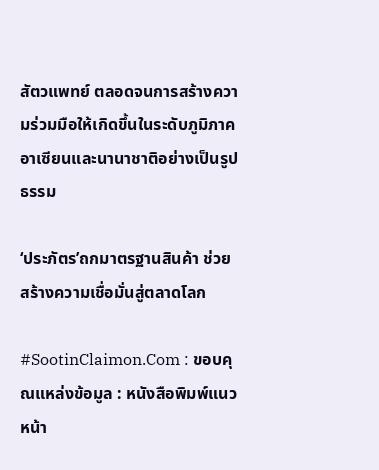สัตวแพทย์ ตลอดจนการสร้างความร่วมมือให้เกิดขึ้นในระดับภูมิภาคอาเซียนและนานาชาติอย่างเป็นรูปธรรม

‘ประภัตร’ถกมาตรฐานสินค้า ช่วยสร้างความเชื่อมั่นสู่ตลาดโลก

#SootinClaimon.Com : ขอบคุณแหล่งข้อมูล : หนังสือพิมพ์แนวหน้า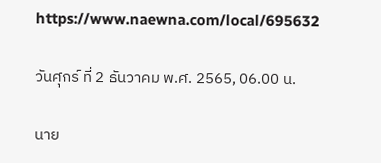https://www.naewna.com/local/695632

วันศุกร์ ที่ 2 ธันวาคม พ.ศ. 2565, 06.00 น.

นาย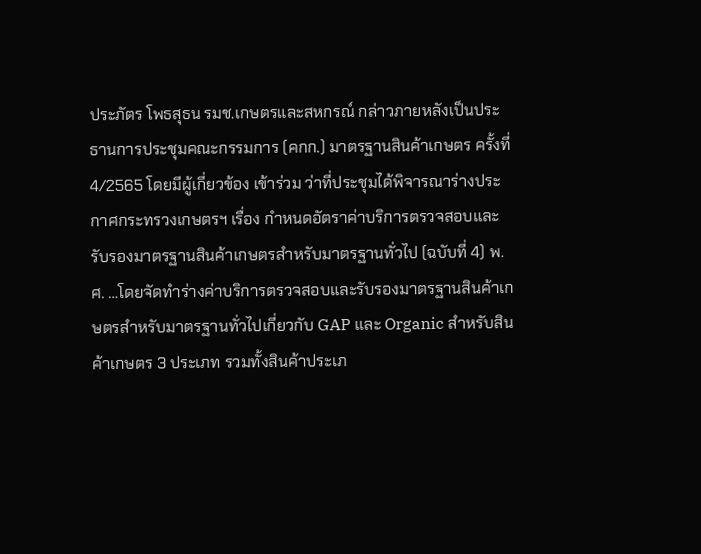ประภัตร โพธสุธน รมช.เกษตรและสหกรณ์ กล่าวภายหลังเป็นประธานการประชุมคณะกรรมการ (คกก.) มาตรฐานสินค้าเกษตร ครั้งที่ 4/2565 โดยมีผู้เกี่ยวข้อง เข้าร่วม ว่าที่ประชุมได้พิจารณาร่างประกาศกระทรวงเกษตรฯ เรื่อง กำหนดอัตราค่าบริการตรวจสอบและรับรองมาตรฐานสินค้าเกษตรสำหรับมาตรฐานทั่วไป (ฉบับที่ 4) พ.ศ. …โดยจัดทำร่างค่าบริการตรวจสอบและรับรองมาตรฐานสินค้าเกษตรสำหรับมาตรฐานทั่วไปเกี่ยวกับ GAP และ Organic สำหรับสินค้าเกษตร 3 ประเภท รวมทั้งสินค้าประเภ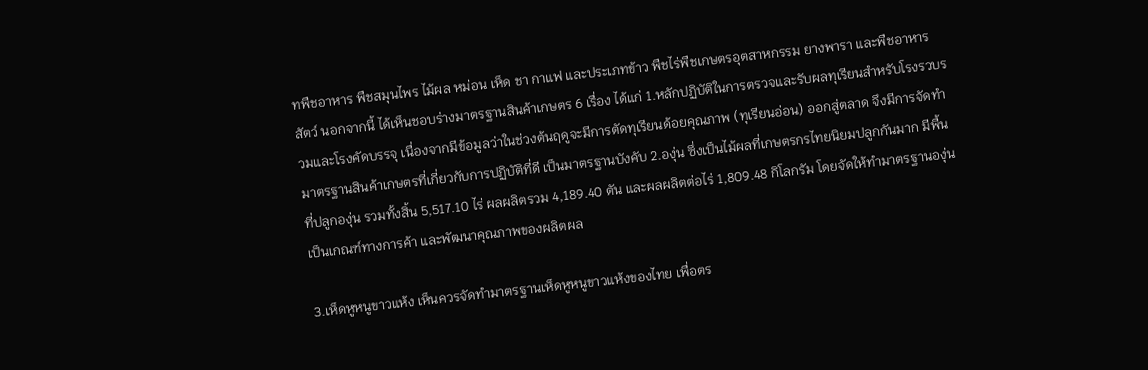ทพืชอาหาร พืชสมุนไพร ไม้ผล หม่อน เห็ด ชา กาแฟ และประเภทข้าว พืชไร่พืชเกษตรอุตสาหกรรม ยางพารา และพืชอาหารสัตว์ นอกจากนี้ ได้เห็นชอบร่างมาตรฐานสินค้าเกษตร 6 เรื่อง ได้แก่ 1.หลักปฏิบัติในการตรวจและรับผลทุเรียนสำหรับโรงรวบรวมและโรงคัดบรรจุ เนื่องจากมีข้อมูลว่าในช่วงต้นฤดูจะมีการตัดทุเรียนด้อยคุณภาพ (ทุเรียนอ่อน) ออกสู่ตลาด จึงมีการจัดทำมาตรฐานสินค้าเกษตรที่เกี่ยวกับการปฏิบัติที่ดี เป็นมาตรฐานบังคับ 2.องุ่น ซึ่งเป็นไม้ผลที่เกษตรกรไทยนิยมปลูกกันมาก มีพื้นที่ปลูกองุ่น รวมทั้งสิ้น 5,517.10 ไร่ ผลผลิตรวม 4,189.40 ตัน และผลผลิตต่อไร่ 1,809.48 กิโลกรัม โดยจัดให้ทำมาตรฐานองุ่นเป็นเกณฑ์ทางการค้า และพัฒนาคุณภาพของผลิตผล

3.เห็ดหูหนูขาวแห้ง เห็นควรจัดทำมาตรฐานเห็ดหูหนูขาวแห้งของไทย เพื่อตร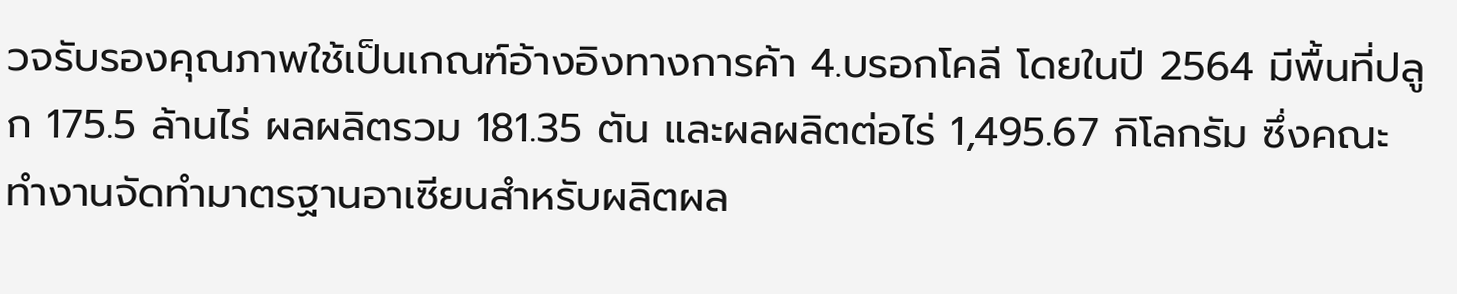วจรับรองคุณภาพใช้เป็นเกณฑ์อ้างอิงทางการค้า 4.บรอกโคลี โดยในปี 2564 มีพื้นที่ปลูก 175.5 ล้านไร่ ผลผลิตรวม 181.35 ตัน และผลผลิตต่อไร่ 1,495.67 กิโลกรัม ซึ่งคณะทำงานจัดทำมาตรฐานอาเซียนสำหรับผลิตผล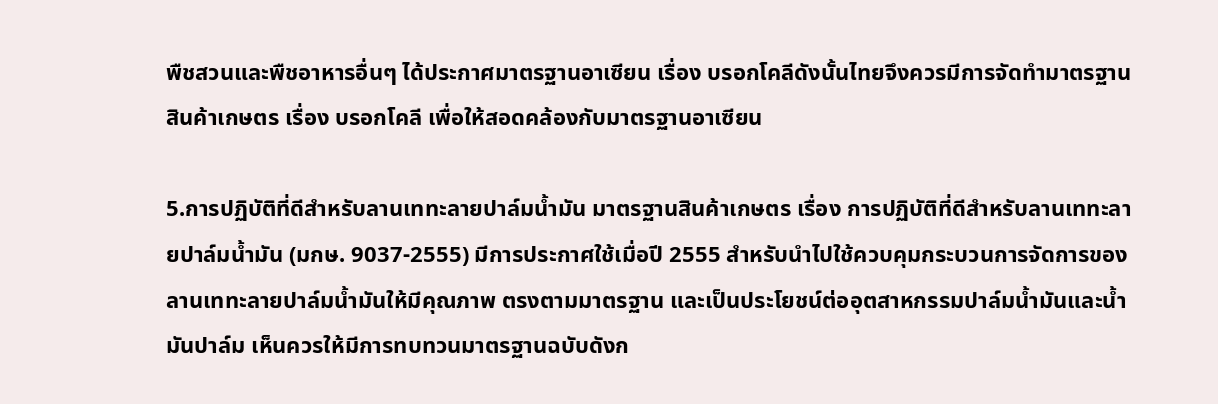พืชสวนและพืชอาหารอื่นๆ ได้ประกาศมาตรฐานอาเซียน เรื่อง บรอกโคลีดังนั้นไทยจึงควรมีการจัดทำมาตรฐานสินค้าเกษตร เรื่อง บรอกโคลี เพื่อให้สอดคล้องกับมาตรฐานอาเซียน

5.การปฏิบัติที่ดีสำหรับลานเททะลายปาล์มน้ำมัน มาตรฐานสินค้าเกษตร เรื่อง การปฏิบัติที่ดีสำหรับลานเททะลายปาล์มน้ำมัน (มกษ. 9037-2555) มีการประกาศใช้เมื่อปี 2555 สำหรับนำไปใช้ควบคุมกระบวนการจัดการของลานเททะลายปาล์มน้ำมันให้มีคุณภาพ ตรงตามมาตรฐาน และเป็นประโยชน์ต่ออุตสาหกรรมปาล์มน้ำมันและน้ำมันปาล์ม เห็นควรให้มีการทบทวนมาตรฐานฉบับดังก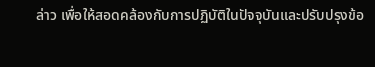ล่าว เพื่อให้สอดคล้องกับการปฏิบัติในปัจจุบันและปรับปรุงข้อ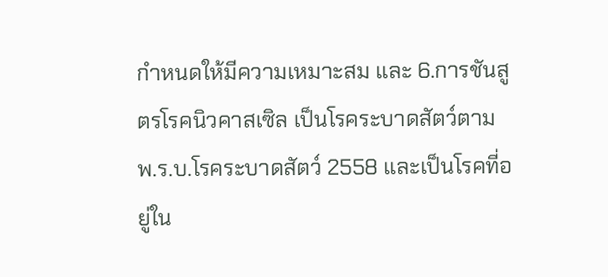กำหนดให้มีความเหมาะสม และ 6.การชันสูตรโรคนิวคาสเซิล เป็นโรคระบาดสัตว์ตาม พ.ร.บ.โรคระบาดสัตว์ 2558 และเป็นโรคที่อยู่ใน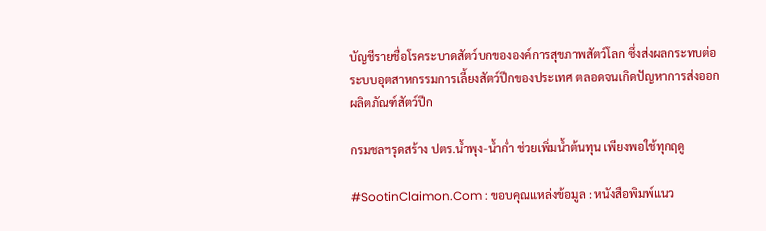บัญชีรายชื่อโรคระบาดสัตว์บกขององค์การสุขภาพสัตว์โลก ซึ่งส่งผลกระทบต่อระบบอุตสาหกรรมการเลี้ยงสัตว์ปีกของประเทศ ตลอดจนเกิดปัญหาการส่งออกผลิตภัณฑ์สัตว์ปีก

กรมชลฯรุดสร้าง ปตร.น้ำพุง-น้ำก่ำ ช่วยเพิ่มน้ำต้นทุน เพียงพอใช้ทุกฤดู

#SootinClaimon.Com : ขอบคุณแหล่งข้อมูล : หนังสือพิมพ์แนว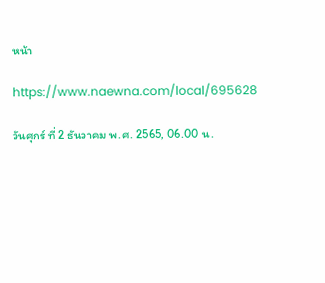หน้า

https://www.naewna.com/local/695628

วันศุกร์ ที่ 2 ธันวาคม พ.ศ. 2565, 06.00 น.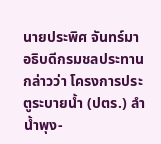นายประพิศ จันทร์มา อธิบดีกรมชลประทาน กล่าวว่า โครงการประตูระบายน้ำ (ปตร.) ลำน้ำพุง-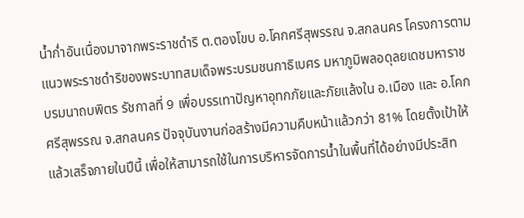น้ำก่ำอันเนื่องมาจากพระราชดำริ ต.ตองโขบ อ.โคกศรีสุพรรณ จ.สกลนคร โครงการตามแนวพระราชดำริของพระบาทสมเด็จพระบรมชนกาธิเบศร มหาภูมิพลอดุลยเดชมหาราช บรมนาถบพิตร รัชกาลที่ 9 เพื่อบรรเทาปัญหาอุทกภัยและภัยแล้งใน อ.เมือง และ อ.โคกศรีสุพรรณ จ.สกลนคร ปัจจุบันงานก่อสร้างมีความคืบหน้าแล้วกว่า 81% โดยตั้งเป้าให้แล้วเสร็จภายในปีนี้ เพื่อให้สามารถใช้ในการบริหารจัดการน้ำในพื้นที่ได้อย่างมีประสิท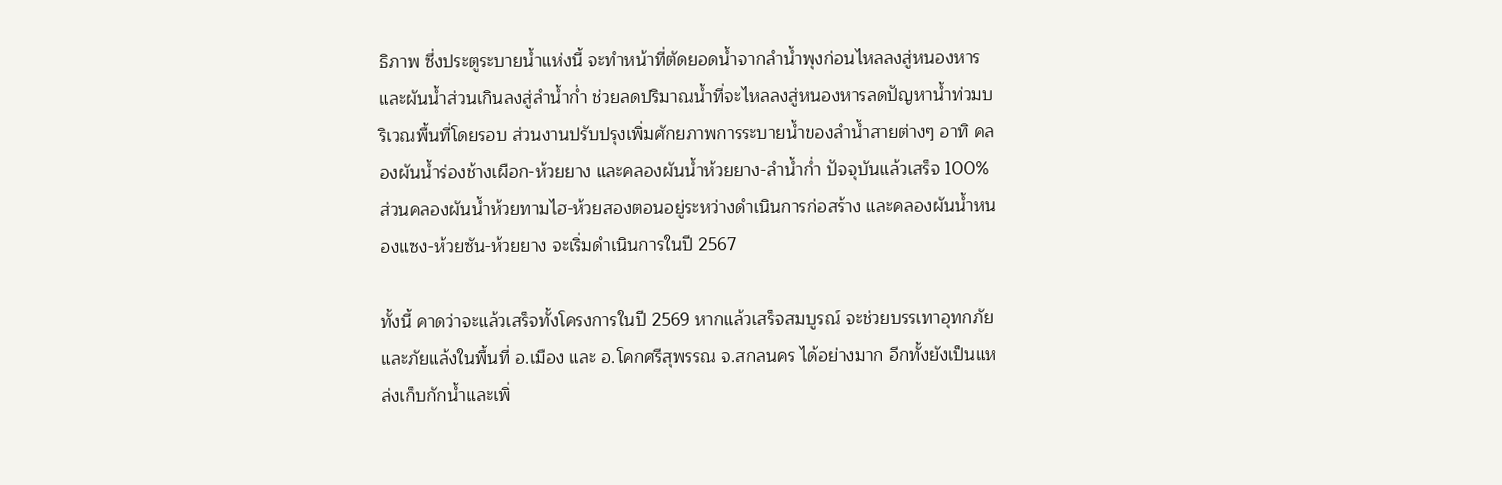ธิภาพ ซึ่งประตูระบายน้ำแห่งนี้ จะทำหน้าที่ตัดยอดน้ำจากลำน้ำพุงก่อนไหลลงสู่หนองหารและผันน้ำส่วนเกินลงสู่ลำน้ำก่ำ ช่วยลดปริมาณน้ำที่จะไหลลงสู่หนองหารลดปัญหาน้ำท่วมบริเวณพื้นที่โดยรอบ ส่วนงานปรับปรุงเพิ่มศักยภาพการระบายน้ำของลำน้ำสายต่างๆ อาทิ คลองผันน้ำร่องช้างเผือก-ห้วยยาง และคลองผันน้ำห้วยยาง-ลำน้ำก่ำ ปัจจุบันแล้วเสร็จ 100% ส่วนคลองผันน้ำห้วยทามไฮ-ห้วยสองตอนอยู่ระหว่างดำเนินการก่อสร้าง และคลองผันน้ำหนองแซง-ห้วยซัน-ห้วยยาง จะเริ่มดำเนินการในปี 2567

ทั้งนี้ คาดว่าจะแล้วเสร็จทั้งโครงการในปี 2569 หากแล้วเสร็จสมบูรณ์ จะช่วยบรรเทาอุทกภัยและภัยแล้งในพื้นที่ อ.เมือง และ อ.โคกศรีสุพรรณ จ.สกลนคร ได้อย่างมาก อีกทั้งยังเป็นแหล่งเก็บกักน้ำและเพิ่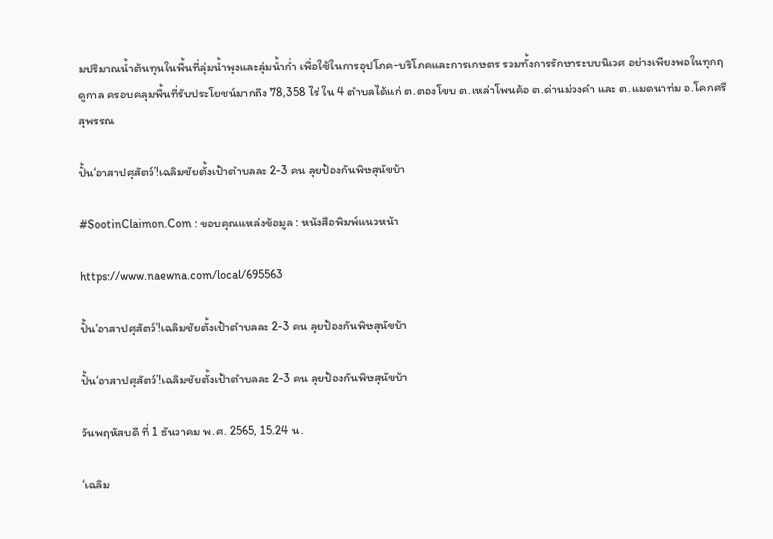มปริมาณน้ำต้นทุนในพื้นที่ลุ่มน้ำพุงและลุ่มน้ำก่ำ เพื่อใช้ในการอุปโภค-บริโภคและการเกษตร รวมทั้งการรักษาระบบนิเวศ อย่างเพียงพอในทุกฤดูกาล ครอบคลุมพื้นที่รับประโยชน์มากถึง 78,358 ไร่ ใน 4 ตําบลได้แก่ ต.ตองโขบ ต.เหล่าโพนค้อ ต.ด่านม่วงคำ และ ต.แมดนาท่ม อ.โคกศรีสุพรรณ

ปั้น‘อาสาปศุสัตว์’!เฉลิมชัยตั้งเป้าตำบลละ 2-3 คน ลุยป้องกันพิษสุนัขบ้า

#SootinClaimon.Com : ขอบคุณแหล่งข้อมูล : หนังสือพิมพ์แนวหน้า

https://www.naewna.com/local/695563

ปั้น‘อาสาปศุสัตว์’!เฉลิมชัยตั้งเป้าตำบลละ 2-3 คน ลุยป้องกันพิษสุนัขบ้า

ปั้น‘อาสาปศุสัตว์’!เฉลิมชัยตั้งเป้าตำบลละ 2-3 คน ลุยป้องกันพิษสุนัขบ้า

วันพฤหัสบดี ที่ 1 ธันวาคม พ.ศ. 2565, 15.24 น.

‘เฉลิม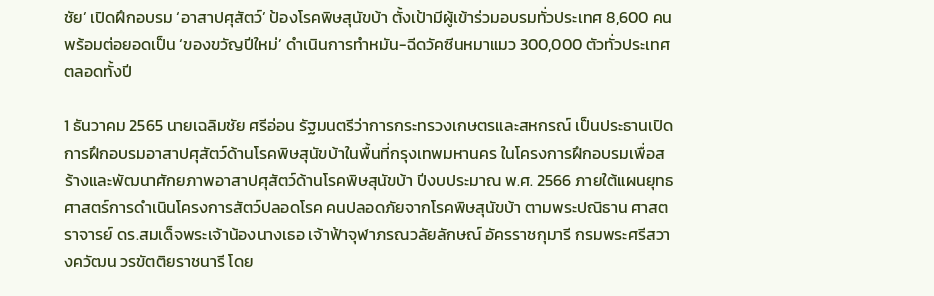ชัย’ เปิดฝึกอบรม ‘อาสาปศุสัตว์’ ป้องโรคพิษสุนัขบ้า ตั้งเป้ามีผู้เข้าร่วมอบรมทั่วประเทศ 8,600 คน พร้อมต่อยอดเป็น ‘ของขวัญปีใหม่’ ดำเนินการทำหมัน-ฉีดวัคซีนหมาแมว 300,000 ตัวทั่วประเทศตลอดทั้งปี

1 ธันวาคม 2565 นายเฉลิมชัย ศรีอ่อน รัฐมนตรีว่าการกระทรวงเกษตรและสหกรณ์ เป็นประธานเปิดการฝึกอบรมอาสาปศุสัตว์ด้านโรคพิษสุนัขบ้าในพื้นที่กรุงเทพมหานคร ในโครงการฝึกอบรมเพื่อสร้างและพัฒนาศักยภาพอาสาปศุสัตว์ด้านโรคพิษสุนัขบ้า ปีงบประมาณ พ.ศ. 2566 ภายใต้แผนยุทธศาสตร์การดำเนินโครงการสัตว์ปลอดโรค คนปลอดภัยจากโรคพิษสุนัขบ้า ตามพระปณิธาน ศาสตราจารย์ ดร.สมเด็จพระเจ้าน้องนางเธอ เจ้าฟ้าจุฬาภรณวลัยลักษณ์ อัครราชกุมารี กรมพระศรีสวางควัฒน วรขัตติยราชนารี โดย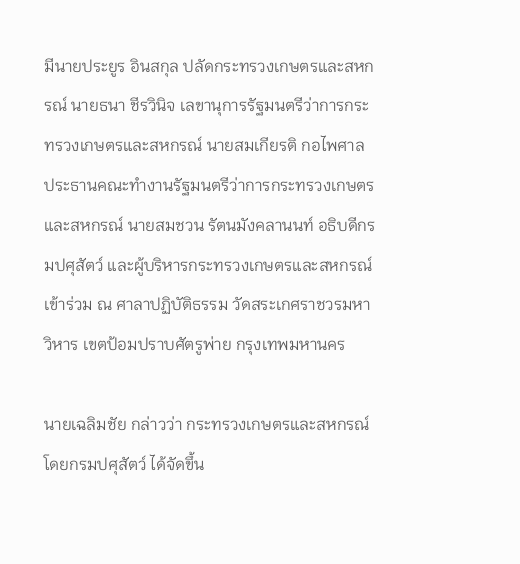มีนายประยูร อินสกุล ปลัดกระทรวงเกษตรและสหกรณ์ นายธนา ชีรวินิจ เลขานุการรัฐมนตรีว่าการกระทรวงเกษตรและสหกรณ์ นายสมเกียรติ กอไพศาล ประธานคณะทำงานรัฐมนตรีว่าการกระทรวงเกษตรและสหกรณ์ นายสมชวน รัตนมังคลานนท์ อธิบดีกรมปศุสัตว์ และผู้บริหารกระทรวงเกษตรและสหกรณ์ เข้าร่วม ณ ศาลาปฏิบัติธรรม วัดสระเกศราชวรมหาวิหาร เขตป้อมปราบศัตรูพ่าย กรุงเทพมหานคร

นายเฉลิมชัย กล่าวว่า กระทรวงเกษตรและสหกรณ์ โดยกรมปศุสัตว์ ได้จัดขึ้น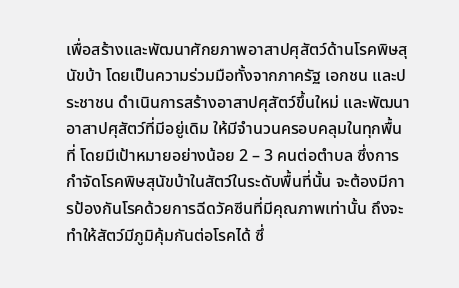เพื่อสร้างและพัฒนาศักยภาพอาสาปศุสัตว์ด้านโรคพิษสุนัขบ้า โดยเป็นความร่วมมือทั้งจากภาครัฐ เอกชน และประชาชน ดำเนินการสร้างอาสาปศุสัตว์ขึ้นใหม่ และพัฒนาอาสาปศุสัตว์ที่มีอยู่เดิม ให้มีจำนวนครอบคลุมในทุกพื้นที่ โดยมีเป้าหมายอย่างน้อย 2 – 3 คนต่อตำบล ซึ่งการกำจัดโรคพิษสุนัขบ้าในสัตว์ในระดับพื้นที่นั้น จะต้องมีการป้องกันโรคด้วยการฉีดวัคซีนที่มีคุณภาพเท่านั้น ถึงจะทำให้สัตว์มีภูมิคุ้มกันต่อโรคได้ ซึ่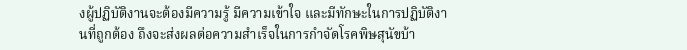งผู้ปฏิบัติงานจะต้องมีความรู้ มีความเข้าใจ และมีทักษะในการปฏิบัติงานที่ถูกต้อง ถึงจะส่งผลต่อความสำเร็จในการกำจัดโรคพิษสุนัขบ้า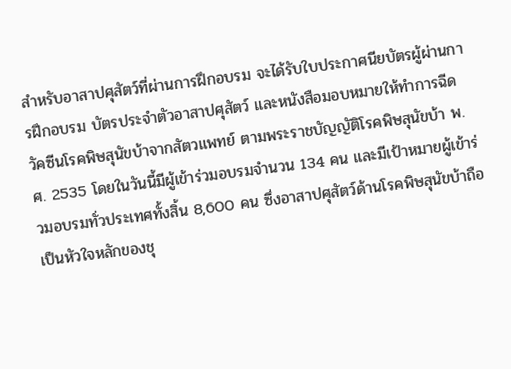สำหรับอาสาปศุสัตว์ที่ผ่านการฝึกอบรม จะได้รับใบประกาศนียบัตรผู้ผ่านการฝึกอบรม บัตรประจำตัวอาสาปศุสัตว์ และหนังสือมอบหมายให้ทำการฉีดวัคซีนโรคพิษสุนัขบ้าจากสัตวแพทย์ ตามพระราชบัญญัติโรคพิษสุนัขบ้า พ.ศ. 2535 โดยในวันนี้มีผู้เข้าร่วมอบรมจำนวน 134 คน และมีเป้าหมายผู้เข้าร่วมอบรมทั่วประเทศทั้งสิ้น 8,600 คน ซึ่งอาสาปศุสัตว์ด้านโรคพิษสุนัขบ้าถือเป็นหัวใจหลักของชุ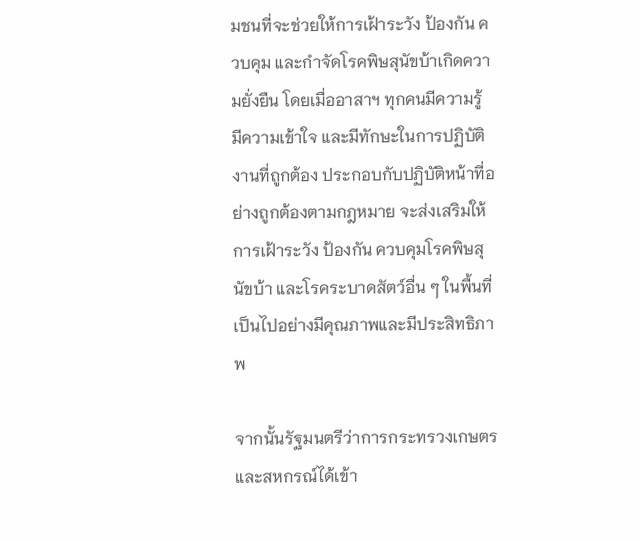มชนที่จะช่วยให้การเฝ้าระวัง ป้องกัน ควบคุม และกำจัดโรคพิษสุนัขบ้าเกิดความยั่งยืน โดยเมื่ออาสาฯ ทุกคนมีความรู้ มีความเข้าใจ และมีทักษะในการปฏิบัติงานที่ถูกต้อง ประกอบกับปฏิบัติหน้าที่อย่างถูกต้องตามกฎหมาย จะส่งเสริมให้การเฝ้าระวัง ป้องกัน ควบคุมโรคพิษสุนัขบ้า และโรคระบาดสัตว์อื่น ๆ ในพื้นที่ เป็นไปอย่างมีคุณภาพและมีประสิทธิภาพ

จากนั้นรัฐมนตรีว่าการกระทรวงเกษตรและสหกรณ์ได้เข้า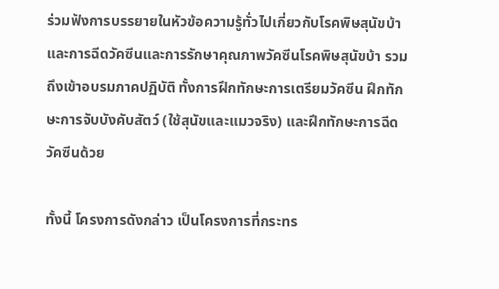ร่วมฟังการบรรยายในหัวข้อความรู้ทั่วไปเกี่ยวกับโรคพิษสุนัขบ้า และการฉีดวัคซีนและการรักษาคุณภาพวัคซีนโรคพิษสุนัขบ้า รวมถึงเข้าอบรมภาคปฏิบัติ ทั้งการฝึกทักษะการเตรียมวัคซีน ฝึกทักษะการจับบังคับสัตว์ (ใช้สุนัขและแมวจริง) และฝึกทักษะการฉีดวัคซีนด้วย

ทั้งนี้ โครงการดังกล่าว เป็นโครงการที่กระทร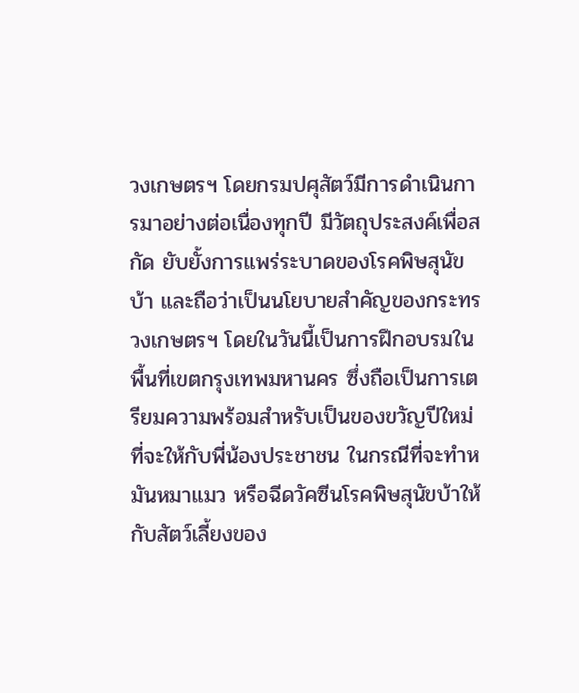วงเกษตรฯ โดยกรมปศุสัตว์มีการดำเนินการมาอย่างต่อเนื่องทุกปี มีวัตถุประสงค์เพื่อสกัด ยับยั้งการแพร่ระบาดของโรคพิษสุนัขบ้า และถือว่าเป็นนโยบายสำคัญของกระทรวงเกษตรฯ โดยในวันนี้เป็นการฝึกอบรมในพื้นที่เขตกรุงเทพมหานคร ซึ่งถือเป็นการเตรียมความพร้อมสำหรับเป็นของขวัญปีใหม่ที่จะให้กับพี่น้องประชาชน ในกรณีที่จะทำหมันหมาแมว หรือฉีดวัคซีนโรคพิษสุนัขบ้าให้กับสัตว์เลี้ยงของ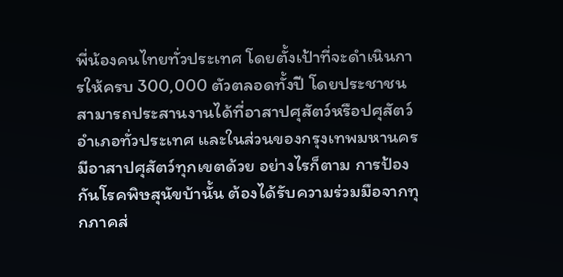พี่น้องคนไทยทั่วประเทศ โดยตั้งเป้าที่จะดำเนินการให้ครบ 300,000 ตัวตลอดทั้งปี โดยประชาชนสามารถประสานงานได้ที่อาสาปศุสัตว์หรือปศุสัตว์อำเภอทั่วประเทศ และในส่วนของกรุงเทพมหานครมีอาสาปศุสัตว์ทุกเขตด้วย อย่างไรก็ตาม การป้องกันโรคพิษสุนัขบ้านั้น ต้องได้รับความร่วมมือจากทุกภาคส่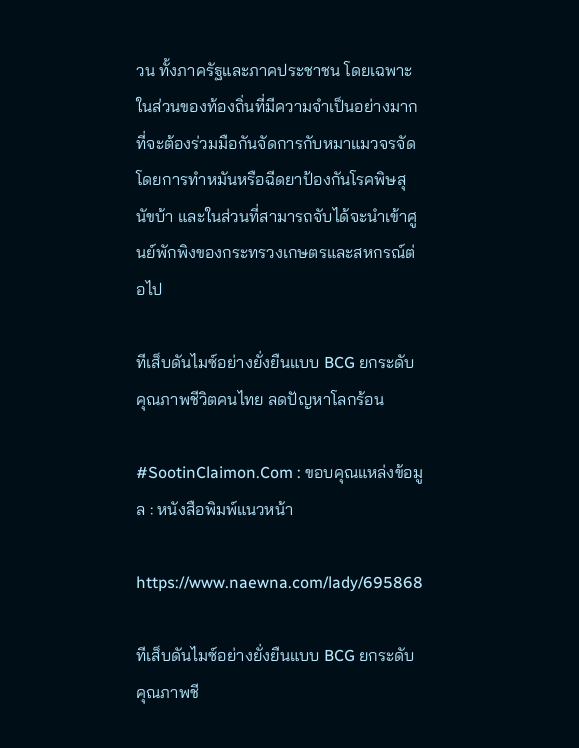วน ทั้งภาครัฐและภาคประชาชน โดยเฉพาะในส่วนของท้องถิ่นที่มีความจำเป็นอย่างมาก ที่จะต้องร่วมมือกันจัดการกับหมาแมวจรจัด โดยการทำหมันหรือฉีดยาป้องกันโรคพิษสุนัขบ้า และในส่วนที่สามารถจับได้จะนำเข้าศูนย์พักพิงของกระทรวงเกษตรและสหกรณ์ต่อไป

ทีเส็บดันไมซ์อย่างยั่งยืนแบบ BCG ยกระดับคุณภาพชีวิตคนไทย ลดปัญหาโลกร้อน

#SootinClaimon.Com : ขอบคุณแหล่งข้อมูล : หนังสือพิมพ์แนวหน้า

https://www.naewna.com/lady/695868

ทีเส็บดันไมซ์อย่างยั่งยืนแบบ BCG ยกระดับคุณภาพชี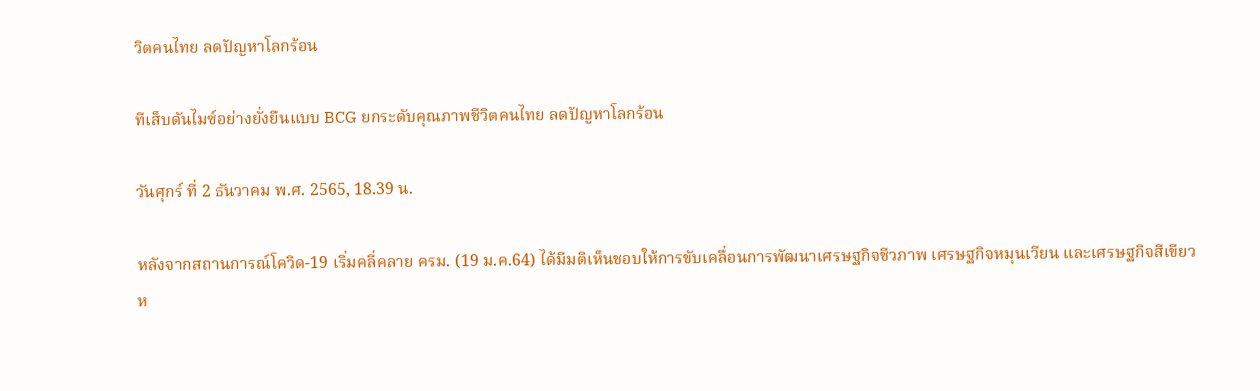วิตคนไทย ลดปัญหาโลกร้อน

ทีเส็บดันไมซ์อย่างยั่งยืนแบบ BCG ยกระดับคุณภาพชีวิตคนไทย ลดปัญหาโลกร้อน

วันศุกร์ ที่ 2 ธันวาคม พ.ศ. 2565, 18.39 น.

หลังจากสถานการณ์โควิด-19 เริ่มคลี่คลาย ครม. (19 ม.ค.64) ได้มีมติเห็นชอบให้การขับเคลื่อนการพัฒนาเศรษฐกิจชีวภาพ เศรษฐกิจหมุนเวียน และเศรษฐกิจสีเขียว ห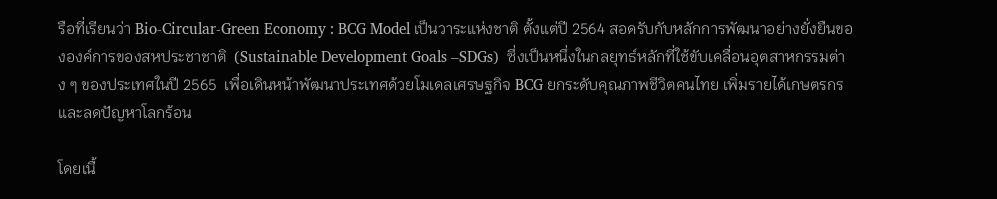รือที่เรียนว่า Bio-Circular-Green Economy : BCG Model เป็นวาระแห่งชาติ ตั้งแต่ปี 2564 สอดรับกับหลักการพัฒนาอย่างยั่งยืนขององค์การของสหประชาชาติ  (Sustainable Development Goals –SDGs)  ซึ่งเป็นหนึ่งในกลยุทธ์หลักที่ใช้ขับเคลื่อนอุตสาหกรรมต่าง ๆ ของประเทศในปี 2565  เพื่อเดินหน้าพัฒนาประเทศด้วยโมเดลเศรษฐกิจ BCG ยกระดับคุณภาพชีวิตคนไทย เพิ่มรายได้เกษตรกร และลดปัญหาโลกร้อน

โดยเนื้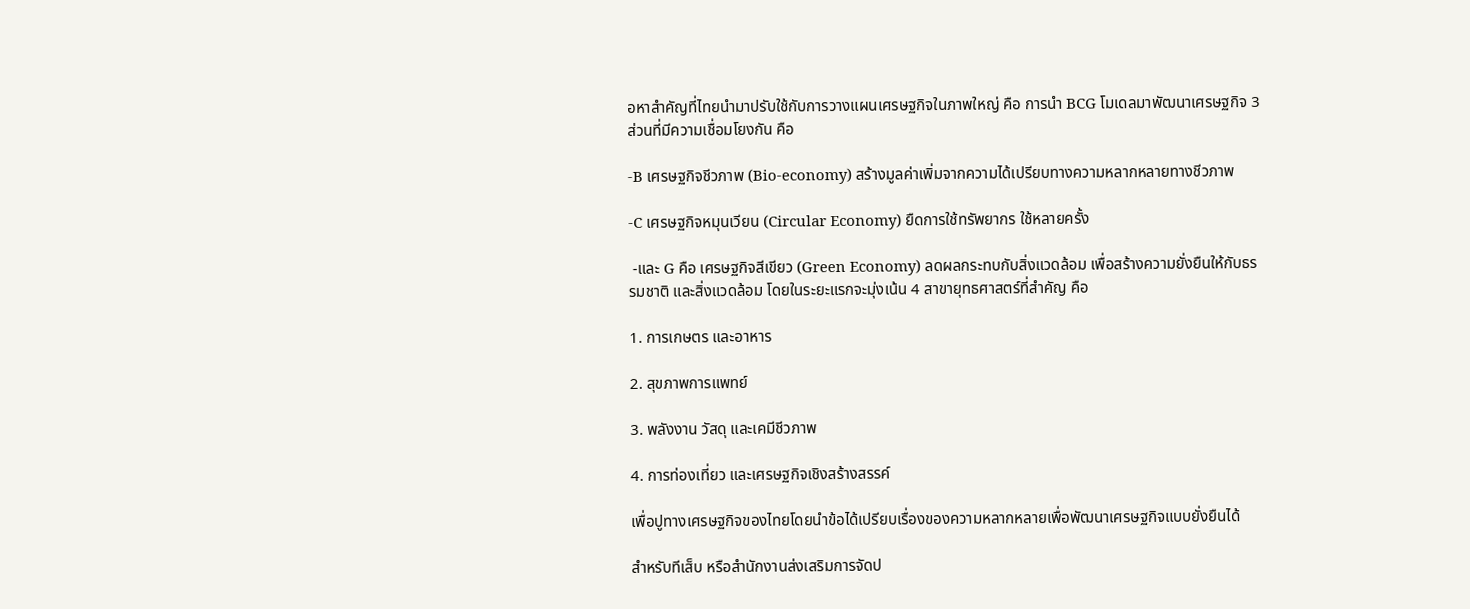อหาสำคัญที่ไทยนำมาปรับใช้กับการวางแผนเศรษฐกิจในภาพใหญ่ คือ การนำ BCG โมเดลมาพัฒนาเศรษฐกิจ 3 ส่วนที่มีความเชื่อมโยงกัน คือ

-B เศรษฐกิจชีวภาพ (Bio-economy) สร้างมูลค่าเพิ่มจากความได้เปรียบทางความหลากหลายทางชีวภาพ

-C เศรษฐกิจหมุนเวียน (Circular Economy) ยืดการใช้ทรัพยากร ใช้หลายครั้ง

 -และ G คือ เศรษฐกิจสีเขียว (Green Economy) ลดผลกระทบกับสิ่งแวดล้อม เพื่อสร้างความยั่งยืนให้กับธรรมชาติ และสิ่งแวดล้อม โดยในระยะแรกจะมุ่งเน้น 4 สาขายุทธศาสตร์ที่สำคัญ คือ

1. การเกษตร และอาหาร

2. สุขภาพการแพทย์

3. พลังงาน วัสดุ และเคมีชีวภาพ

4. การท่องเที่ยว และเศรษฐกิจเชิงสร้างสรรค์

เพื่อปูทางเศรษฐกิจของไทยโดยนำข้อได้เปรียบเรื่องของความหลากหลายเพื่อพัฒนาเศรษฐกิจแบบยั่งยืนได้

สำหรับทีเส็บ หรือสำนักงานส่งเสริมการจัดป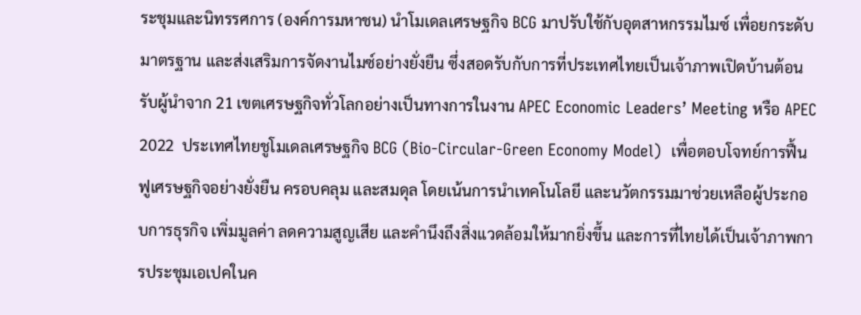ระชุมและนิทรรศการ (องค์การมหาชน) นำโมเดลเศรษฐกิจ BCG มาปรับใช้กับอุตสาหกรรมไมซ์ เพื่อยกระดับมาตรฐาน และส่งเสริมการจัดงานไมซ์อย่างยั่งยืน ซึ่งสอดรับกับการที่ประเทศไทยเป็นเจ้าภาพเปิดบ้านต้อนรับผู้นำจาก 21 เขตเศรษฐกิจทั่วโลกอย่างเป็นทางการในงาน APEC Economic Leaders’ Meeting หรือ APEC 2022  ประเทศไทยชูโมเดลเศรษฐกิจ BCG (Bio-Circular-Green Economy Model)  เพื่อตอบโจทย์การฟื้นฟูเศรษฐกิจอย่างยั่งยืน ครอบคลุม และสมดุล โดยเน้นการนำเทคโนโลยี และนวัตกรรมมาช่วยเหลือผู้ประกอบการธุรกิจ เพิ่มมูลค่า ลดความสูญเสีย และคำนึงถึงสิ่งแวดล้อมให้มากยิ่งขึ้น และการที่ไทยได้เป็นเจ้าภาพการประชุมเอเปคในค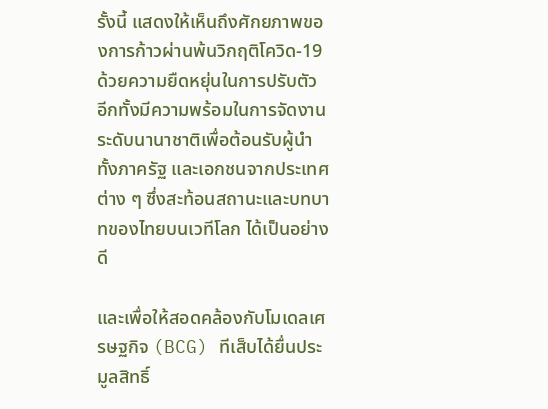รั้งนี้ แสดงให้เห็นถึงศักยภาพของการก้าวผ่านพ้นวิกฤติโควิด-19 ด้วยความยืดหยุ่นในการปรับตัว อีกทั้งมีความพร้อมในการจัดงานระดับนานาชาติเพื่อต้อนรับผู้นำทั้งภาครัฐ และเอกชนจากประเทศต่าง ๆ ซึ่งสะท้อนสถานะและบทบาทของไทยบนเวทีโลก ได้เป็นอย่างดี

และเพื่อให้สอดคล้องกับโมเดลเศรษฐกิจ (BCG) ทีเส็บได้ยื่นประมูลสิทธิ์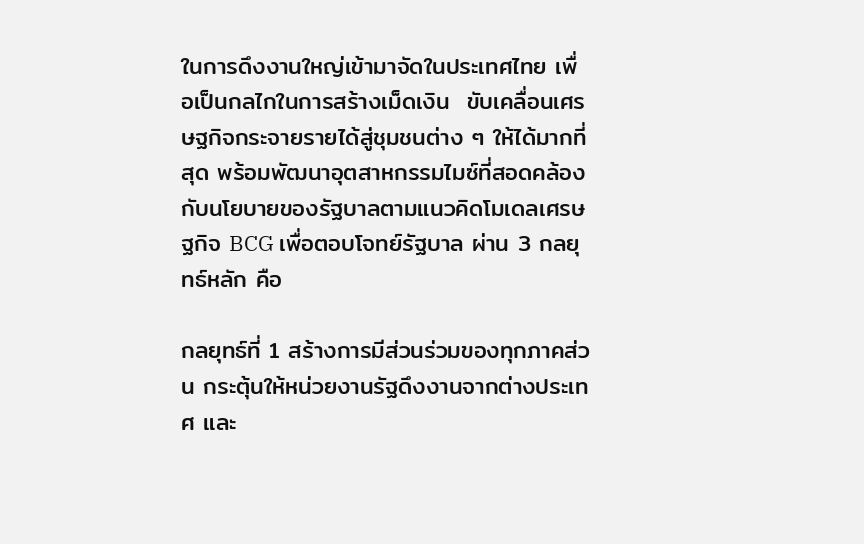ในการดึงงานใหญ่เข้ามาจัดในประเทศไทย เพื่อเป็นกลไกในการสร้างเม็ดเงิน  ขับเคลื่อนเศรษฐกิจกระจายรายได้สู่ชุมชนต่าง ๆ ให้ได้มากที่สุด พร้อมพัฒนาอุตสาหกรรมไมซ์ที่สอดคล้องกับนโยบายของรัฐบาลตามแนวคิดโมเดลเศรษฐกิจ BCG เพื่อตอบโจทย์รัฐบาล ผ่าน 3 กลยุทธ์หลัก คือ

กลยุทธ์ที่ 1 สร้างการมีส่วนร่วมของทุกภาคส่วน กระตุ้นให้หน่วยงานรัฐดึงงานจากต่างประเทศ และ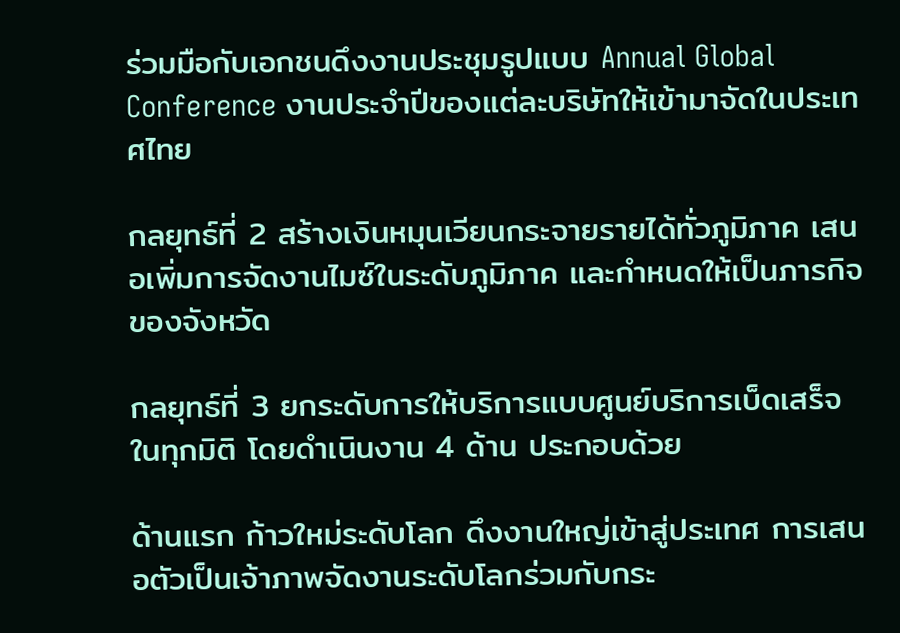ร่วมมือกับเอกชนดึงงานประชุมรูปแบบ Annual Global Conference งานประจำปีของแต่ละบริษัทให้เข้ามาจัดในประเทศไทย

กลยุทธ์ที่ 2 สร้างเงินหมุนเวียนกระจายรายได้ทั่วภูมิภาค เสนอเพิ่มการจัดงานไมซ์ในระดับภูมิภาค และกําหนดให้เป็นภารกิจของจังหวัด

กลยุทธ์ที่ 3 ยกระดับการให้บริการแบบศูนย์บริการเบ็ดเสร็จในทุกมิติ โดยดำเนินงาน 4 ด้าน ประกอบด้วย

ด้านแรก ก้าวใหม่ระดับโลก ดึงงานใหญ่เข้าสู่ประเทศ การเสนอตัวเป็นเจ้าภาพจัดงานระดับโลกร่วมกับกระ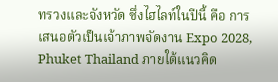ทรวงและจังหวัด ซึ่งไฮไลท์ในปีนี้ คือ การเสนอตัวเป็นเจ้าภาพจัดงาน Expo 2028, Phuket Thailand ภายใต้แนวคิด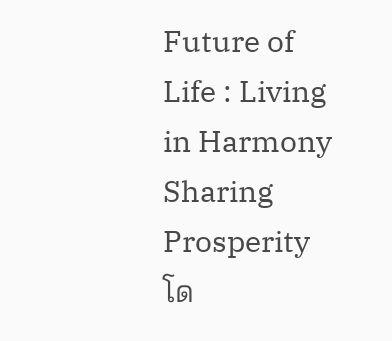Future of Life : Living in Harmony Sharing Prosperity โด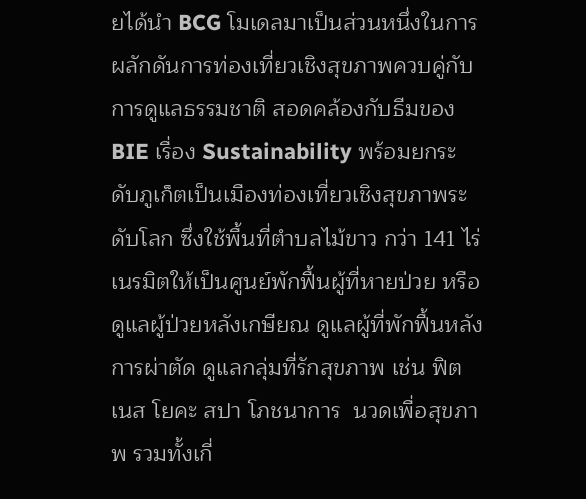ยได้นำ BCG โมเดลมาเป็นส่วนหนึ่งในการผลักดันการท่องเที่ยวเชิงสุขภาพควบคู่กับการดูแลธรรมชาติ สอดคล้องกับธีมของ BIE เรื่อง Sustainability พร้อมยกระดับภูเก็ตเป็นเมืองท่องเที่ยวเชิงสุขภาพระดับโลก ซึ่งใช้พื้นที่ตำบลไม้ขาว กว่า 141 ไร่ เนรมิตให้เป็นศูนย์พักฟื้นผู้ที่หายป่วย หรือดูแลผู้ป่วยหลังเกษียณ ดูแลผู้ที่พักฟื้นหลังการผ่าตัด ดูแลกลุ่มที่รักสุขภาพ เช่น ฟิตเนส โยคะ สปา โภชนาการ  นวดเพื่อสุขภาพ รวมทั้งเกี่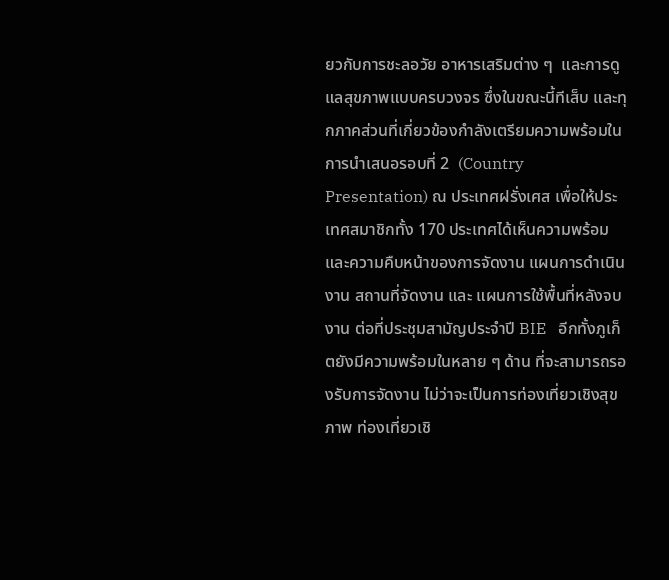ยวกับการชะลอวัย อาหารเสริมต่าง ๆ  และการดูแลสุขภาพแบบครบวงจร ซึ่งในขณะนี้ทีเส็บ และทุกภาคส่วนที่เกี่ยวข้องกำลังเตรียมความพร้อมในการนำเสนอรอบที่ 2  (Country Presentation) ณ ประเทศฝรั่งเศส เพื่อให้ประเทศสมาชิกทั้ง 170 ประเทศได้เห็นความพร้อม และความคืบหน้าของการจัดงาน แผนการดำเนินงาน สถานที่จัดงาน และ แผนการใช้พื้นที่หลังจบงาน ต่อที่ประชุมสามัญประจำปี BIE   อีกทั้งภูเก็ตยังมีความพร้อมในหลาย ๆ ด้าน ที่จะสามารถรองรับการจัดงาน ไม่ว่าจะเป็นการท่องเที่ยวเชิงสุขภาพ ท่องเที่ยวเชิ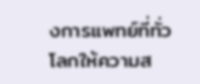งการแพทย์ที่ทั่วโลกให้ความส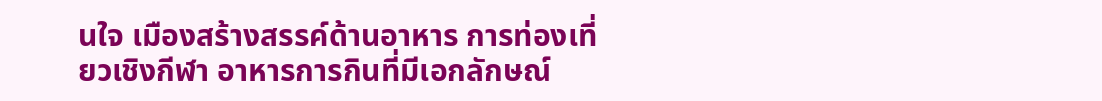นใจ เมืองสร้างสรรค์ด้านอาหาร การท่องเที่ยวเชิงกีฬา อาหารการกินที่มีเอกลักษณ์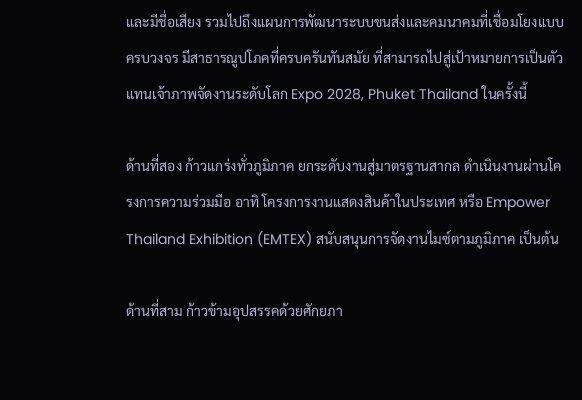และมีชื่อเสียง รวมไปถึงแผนการพัฒนาระบบขนส่งและคมนาคมที่เชื่อมโยงแบบครบวงจร มีสาธารณูปโภคที่ครบครันทันสมัย ที่สามารถไปสู่เป้าหมายการเป็นตัวแทนเจ้าภาพจัดงานระดับโลก Expo 2028, Phuket Thailand ในครั้งนี้

ด้านที่สอง ก้าวแกร่งทั่วภูมิภาค ยกระดับงานสู่มาตรฐานสากล ดำเนินงานผ่านโครงการความร่วมมือ อาทิ โครงการงานแสดงสินค้าในประเทศ หรือ Empower Thailand Exhibition (EMTEX) สนับสนุนการจัดงานไมซ์ตามภูมิภาค เป็นต้น

ด้านที่สาม ก้าวข้ามอุปสรรคด้วยศักยภา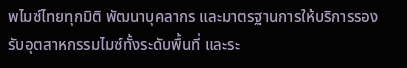พไมซ์ไทยทุกมิติ พัฒนาบุคลากร และมาตรฐานการให้บริการรองรับอุตสาหกรรมไมซ์ทั้งระดับพื้นที่ และระ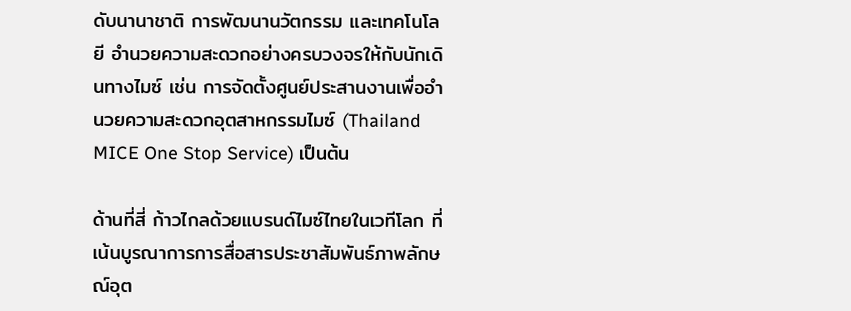ดับนานาชาติ การพัฒนานวัตกรรม และเทคโนโลยี อำนวยความสะดวกอย่างครบวงจรให้กับนักเดินทางไมซ์ เช่น การจัดตั้งศูนย์ประสานงานเพื่ออำนวยความสะดวกอุตสาหกรรมไมซ์ (Thailand MICE One Stop Service) เป็นต้น

ด้านที่สี่ ก้าวไกลด้วยแบรนด์ไมซ์ไทยในเวทีโลก ที่เน้นบูรณาการการสื่อสารประชาสัมพันธ์ภาพลักษณ์อุต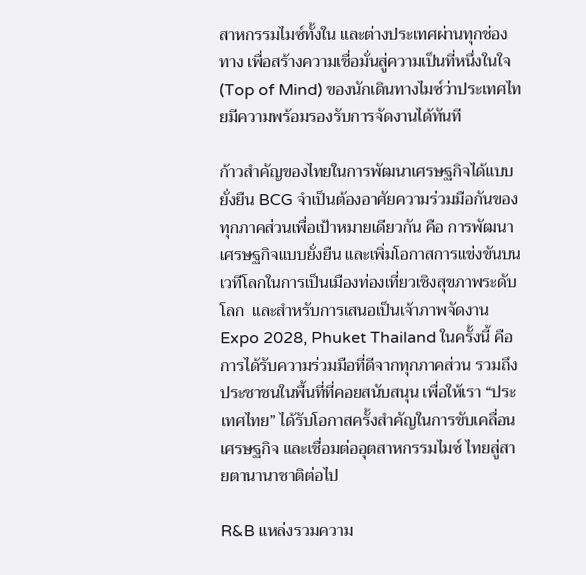สาหกรรมไมซ์ทั้งใน และต่างประเทศผ่านทุกช่องทาง เพื่อสร้างความเชื่อมั่นสู่ความเป็นที่หนึ่งในใจ (Top of Mind) ของนักเดินทางไมซ์ว่าประเทศไทยมีความพร้อมรองรับการจัดงานได้ทันที

ก้าวสำคัญของไทยในการพัฒนาเศรษฐกิจได้แบบยั่งยืน BCG จำเป็นต้องอาศัยความร่วมมือกันของทุกภาคส่วนเพื่อเป้าหมายเดียวกัน คือ การพัฒนาเศรษฐกิจแบบยั่งยืน และเพิ่มโอกาสการแข่งขันบนเวทีโลกในการเป็นเมืองท่องเที่ยวเชิงสุขภาพระดับโลก  และสำหรับการเสนอเป็นเจ้าภาพจัดงาน  Expo 2028, Phuket Thailand ในครั้งนี้ คือการได้รับความร่วมมือที่ดีจากทุกภาคส่วน รวมถึงประชาชนในพื้นที่ที่คอยสนับสนุน เพื่อให้เรา “ประเทศไทย” ได้รับโอกาสครั้งสำคัญในการขับเคลื่อนเศรษฐกิจ และเชื่อมต่ออุตสาหกรรมไมซ์ ไทยสู่สายตานานาชาติต่อไป

R&B แหล่งรวมความ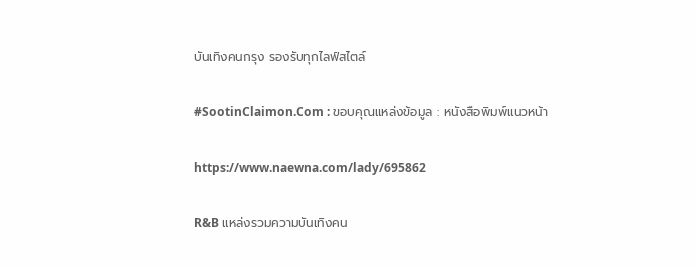บันเทิงคนกรุง รองรับทุกไลฟ์สไตล์

#SootinClaimon.Com : ขอบคุณแหล่งข้อมูล : หนังสือพิมพ์แนวหน้า

https://www.naewna.com/lady/695862

R&B แหล่งรวมความบันเทิงคน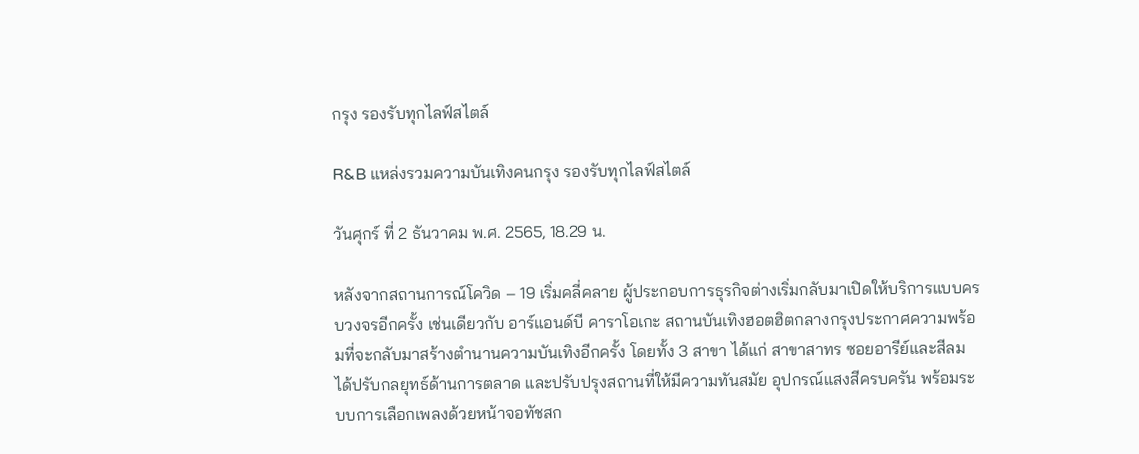กรุง รองรับทุกไลฟ์สไตล์

R&B แหล่งรวมความบันเทิงคนกรุง รองรับทุกไลฟ์สไตล์

วันศุกร์ ที่ 2 ธันวาคม พ.ศ. 2565, 18.29 น.

หลังจากสถานการณ์โควิด – 19 เริ่มคลี่คลาย ผู้ประกอบการธุรกิจต่างเริ่มกลับมาเปิดให้บริการแบบครบวงจรอีกครั้ง เช่นเดียวกับ อาร์แอนด์บี คาราโอเกะ สถานบันเทิงฮอตฮิตกลางกรุงประกาศความพร้อมที่จะกลับมาสร้างตำนานความบันเทิงอีกครั้ง โดยทั้ง 3 สาขา ได้แก่ สาขาสาทร ซอยอารีย์และสีลม ได้ปรับกลยุทธ์ด้านการตลาด และปรับปรุงสถานที่ให้มีความทันสมัย อุปกรณ์แสงสีครบครัน พร้อมระบบการเลือกเพลงด้วยหน้าจอทัชสก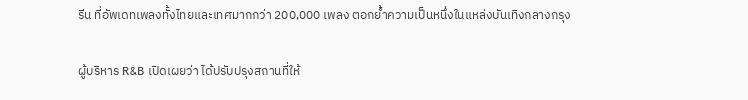รีน ที่อัพเดทเพลงทั้งไทยและเทศมากกว่า 200,000 เพลง ตอกย้ำความเป็นหนึ่งในแหล่งบันเทิงกลางกรุง

ผู้บริหาร R&B เปิดเผยว่า ได้ปรับปรุงสถานที่ให้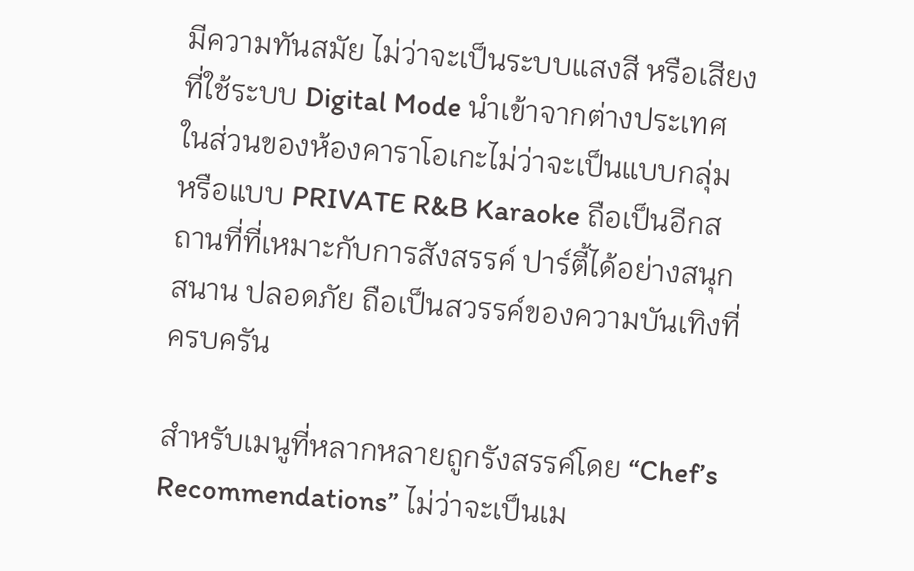มีความทันสมัย ไม่ว่าจะเป็นระบบแสงสี หรือเสียงที่ใช้ระบบ Digital Mode นำเข้าจากต่างประเทศ ในส่วนของห้องคาราโอเกะไม่ว่าจะเป็นแบบกลุ่ม หรือแบบ PRIVATE R&B Karaoke ถือเป็นอีกสถานที่ที่เหมาะกับการสังสรรค์ ปาร์ตี้ได้อย่างสนุกสนาน ปลอดภัย ถือเป็นสวรรค์ของความบันเทิงที่ครบครัน

สำหรับเมนูที่หลากหลายถูกรังสรรค์โดย “Chef’s Recommendations” ไม่ว่าจะเป็นเม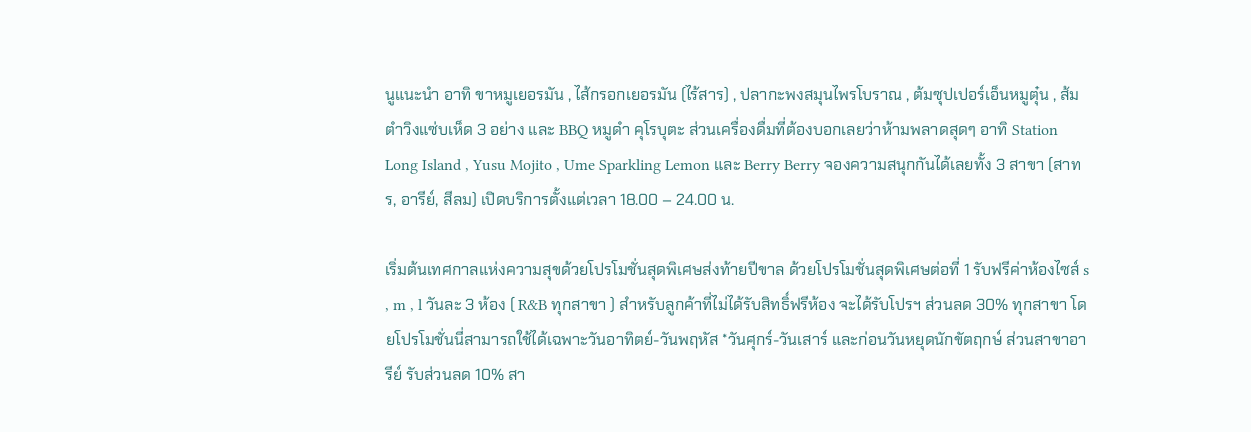นูแนะนำ อาทิ ขาหมูเยอรมัน , ไส้กรอกเยอรมัน (ไร้สาร) , ปลากะพงสมุนไพรโบราณ , ต้มซุปเปอร์เอ็นหมูตุ๋น , ส้มตำวิงแซ่บเห็ด 3 อย่าง และ BBQ หมูดำ คุโรบุตะ ส่วนเครื่องดื่มที่ต้องบอกเลยว่าห้ามพลาดสุดๆ อาทิ Station Long Island , Yusu Mojito , Ume Sparkling Lemon และ Berry Berry จองความสนุกกันได้เลยทั้ง 3 สาขา (สาทร, อารีย์, สีลม) เปิดบริการตั้งแต่เวลา 18.00 – 24.00 น.

เริ่มต้นเทศกาลแห่งความสุขด้วยโปรโมชั่นสุดพิเศษส่งท้ายปีขาล ด้วยโปรโมชั่นสุดพิเศษต่อที่ 1 รับฟรีค่าห้องไซส์ s , m , l วันละ 3 ห้อง ( R&B ทุกสาขา ) สำหรับลูกค้าที่ไม่ได้รับสิทธิ์ฟรีห้อง จะได้รับโปรฯ ส่วนลด 30% ทุกสาขา โดยโปรโมชั่นนี่สามารถใช้ได้เฉพาะวันอาทิตย์-วันพฤหัส *วันศุกร์-วันเสาร์ และก่อนวันหยุดนักขัตฤกษ์ ส่วนสาขาอารีย์ รับส่วนลด 10% สา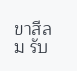ขาสีลม รับ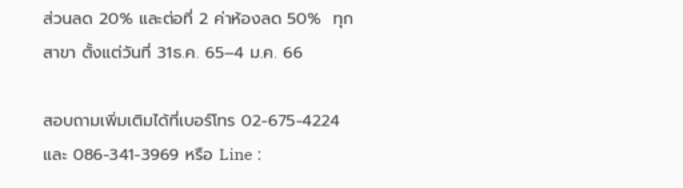ส่วนลด 20% และต่อที่ 2 ค่าห้องลด 50%  ทุกสาขา ตั้งแต่วันที่ 31ธ.ค. 65–4 ม.ค. 66

สอบถามเพิ่มเติมได้ที่เบอร์โทร 02-675-4224 และ 086-341-3969 หรือ Line :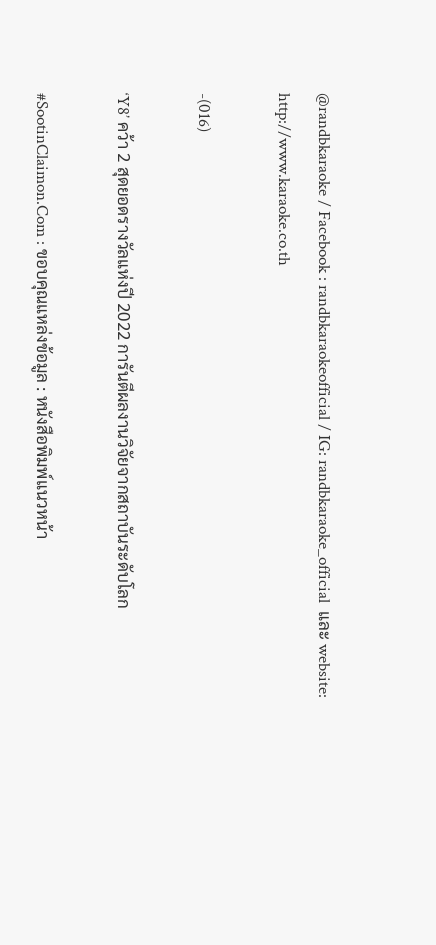@randbkaraoke / Facebook : randbkaraokeofficial / IG: randbkaraoke_official  และ website: http://www.karaoke.co.th

-(016)

‘Y8’ คว้า 2 สุดยอดรางวัลแห่งปี 2022 การันตีผลงานวิจัยจากสถาบันระดับโลก

#SootinClaimon.Com : ขอบคุณแหล่งข้อมูล : หนังสือพิมพ์แนวหน้า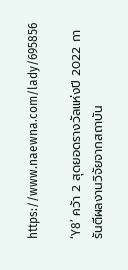https://www.naewna.com/lady/695856

‘Y8’ คว้า 2 สุดยอดรางวัลแห่งปี 2022 การันตีผลงานวิจัยจากสถาบัน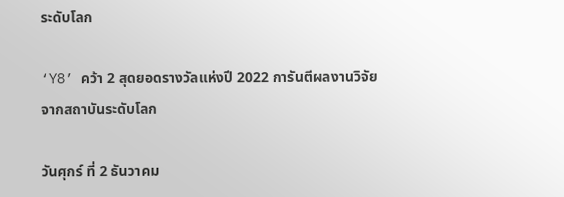ระดับโลก

‘Y8’ คว้า 2 สุดยอดรางวัลแห่งปี 2022 การันตีผลงานวิจัยจากสถาบันระดับโลก

วันศุกร์ ที่ 2 ธันวาคม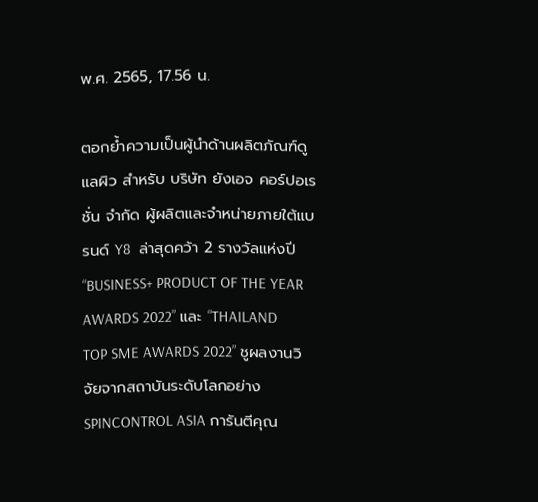พ.ศ. 2565, 17.56 น.

ตอกย้ำความเป็นผู้นำด้านผลิตภัณฑ์ดูแลผิว สำหรับ บริษัท ยังเอจ คอร์ปอเรชั่น จำกัด ผู้ผลิตและจำหน่ายภายใต้แบรนด์ Y8  ล่าสุดคว้า 2 รางวัลแห่งปี “BUSINESS+ PRODUCT OF THE YEAR AWARDS 2022” และ “THAILAND TOP SME AWARDS 2022” ชูผลงานวิจัยจากสถาบันระดับโลกอย่าง SPINCONTROL ASIA การันตีคุณ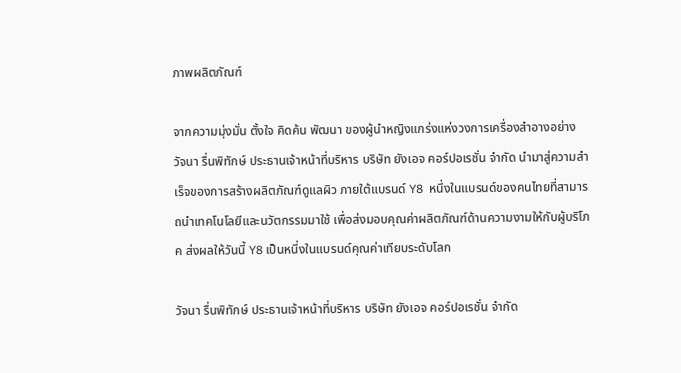ภาพผลิตภัณฑ์

จากความมุ่งมั่น ตั้งใจ คิดค้น พัฒนา ของผู้นำหญิงแกร่งแห่งวงการเครื่องสำอางอย่าง วัจนา รื่นพิทักษ์ ประธานเจ้าหน้าที่บริหาร บริษัท ยังเอจ คอร์ปอเรชั่น จำกัด นำมาสู่ความสำเร็จของการสร้างผลิตภัณฑ์ดูแลผิว ภายใต้แบรนด์ Y8  หนึ่งในแบรนด์ของคนไทยที่สามารถนำเทคโนโลยีและนวัตกรรมมาใช้ เพื่อส่งมอบคุณค่าผลิตภัณฑ์ด้านความงามให้กับผู้บริโภค ส่งผลให้วันนี้ Y8 เป็นหนึ่งในแบรนด์คุณค่าเทียบระดับโลก

วัจนา รื่นพิทักษ์ ประธานเจ้าหน้าที่บริหาร บริษัท ยังเอจ คอร์ปอเรชั่น จำกัด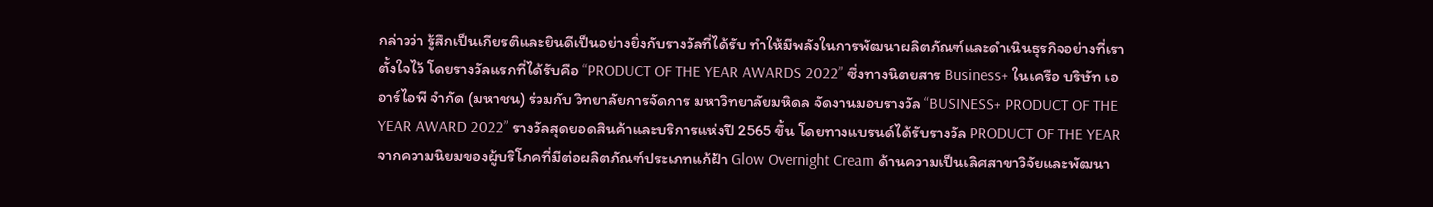กล่าวว่า รู้สึกเป็นเกียรติและยินดีเป็นอย่างยิ่งกับรางวัลที่ได้รับ ทำให้มีพลังในการพัฒนาผลิตภัณฑ์และดำเนินธุรกิจอย่างที่เราตั้งใจไว้ โดยรางวัลแรกที่ได้รับคือ “PRODUCT OF THE YEAR AWARDS 2022” ซึ่งทางนิตยสาร Business+ ในเครือ บริษัท เออาร์ไอพี จำกัด (มหาชน) ร่วมกับ วิทยาลัยการจัดการ มหาวิทยาลัยมหิดล จัดงานมอบรางวัล “BUSINESS+ PRODUCT OF THE YEAR AWARD 2022” รางวัลสุดยอดสินค้าและบริการแห่งปี 2565 ขึ้น โดยทางแบรนด์ได้รับรางวัล PRODUCT OF THE YEAR จากความนิยมของผู้บริโภคที่มีต่อผลิตภัณฑ์ประเภทแก้ฝ้า Glow Overnight Cream ด้านความเป็นเลิศสาขาวิจัยและพัฒนา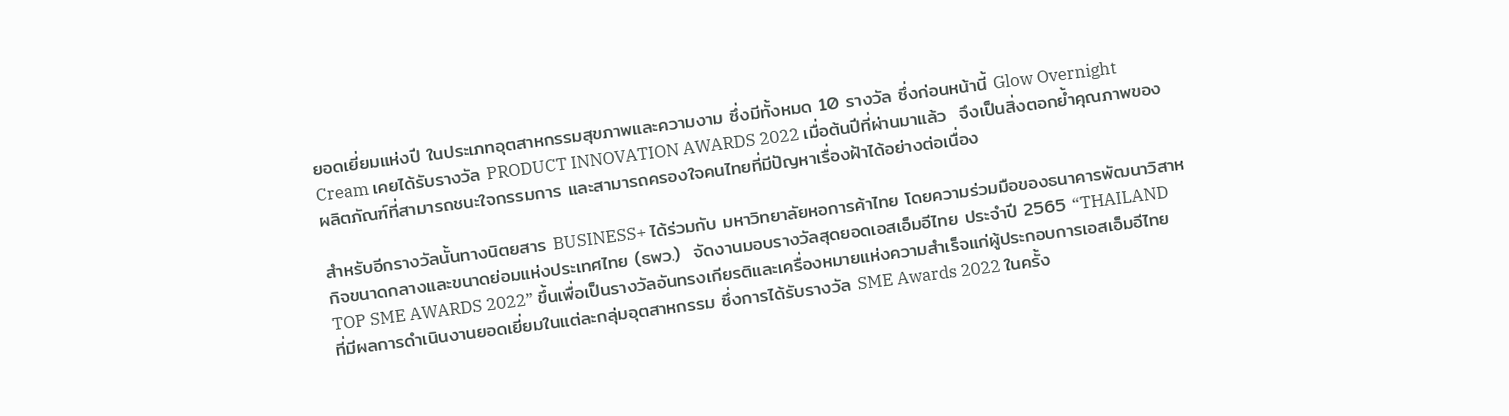ยอดเยี่ยมแห่งปี ในประเภทอุตสาหกรรมสุขภาพและความงาม ซึ่งมีทั้งหมด 10 รางวัล ซึ่งก่อนหน้านี้ Glow Overnight Cream เคยได้รับรางวัล PRODUCT INNOVATION AWARDS 2022 เมื่อต้นปีที่ผ่านมาแล้ว  จึงเป็นสิ่งตอกย้ำคุณภาพของผลิตภัณฑ์ที่สามารถชนะใจกรรมการ และสามารถครองใจคนไทยที่มีปัญหาเรื่องฝ้าได้อย่างต่อเนื่อง

สำหรับอีกรางวัลนั้นทางนิตยสาร BUSINESS+ ได้ร่วมกับ มหาวิทยาลัยหอการค้าไทย โดยความร่วมมือของธนาคารพัฒนาวิสาหกิจขนาดกลางและขนาดย่อมแห่งประเทศไทย (ธพว.)  จัดงานมอบรางวัลสุดยอดเอสเอ็มอีไทย ประจำปี 2565 “THAILAND TOP SME AWARDS 2022” ขึ้นเพื่อเป็นรางวัลอันทรงเกียรติและเครื่องหมายแห่งความสำเร็จแก่ผู้ประกอบการเอสเอ็มอีไทย ที่มีผลการดำเนินงานยอดเยี่ยมในแต่ละกลุ่มอุตสาหกรรม ซึ่งการได้รับรางวัล SME Awards 2022 ในครั้ง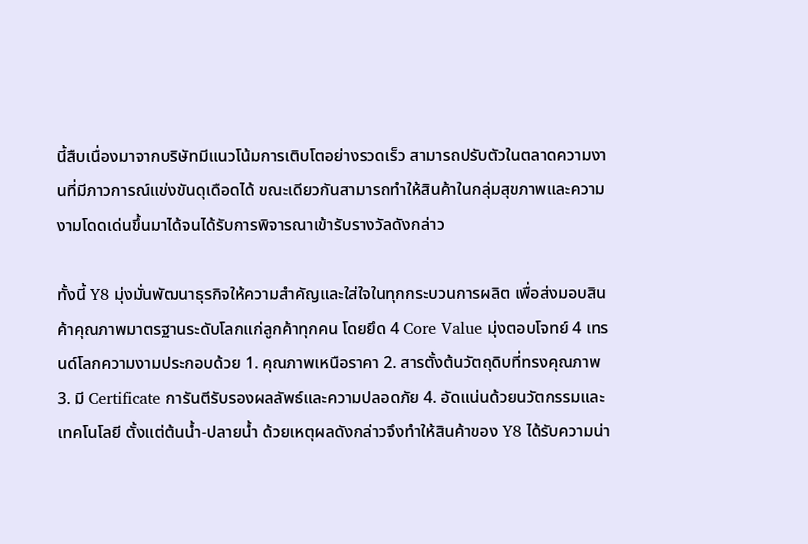นี้สืบเนื่องมาจากบริษัทมีแนวโน้มการเติบโตอย่างรวดเร็ว สามารถปรับตัวในตลาดความงานที่มีภาวการณ์แข่งขันดุเดือดได้ ขณะเดียวกันสามารถทำให้สินค้าในกลุ่มสุขภาพและความงามโดดเด่นขึ้นมาได้จนได้รับการพิจารณาเข้ารับรางวัลดังกล่าว

ทั้งนี้ Y8 มุ่งมั่นพัฒนาธุรกิจให้ความสำคัญและใส่ใจในทุกกระบวนการผลิต เพื่อส่งมอบสินค้าคุณภาพมาตรฐานระดับโลกแก่ลูกค้าทุกคน โดยยึด 4 Core Value มุ่งตอบโจทย์ 4 เทรนด์โลกความงามประกอบด้วย 1. คุณภาพเหนือราคา 2. สารตั้งต้นวัตถุดิบที่ทรงคุณภาพ 3. มี Certificate การันตีรับรองผลลัพธ์และความปลอดภัย 4. อัดแน่นด้วยนวัตกรรมและเทคโนโลยี ตั้งแต่ต้นน้ำ-ปลายน้ำ ด้วยเหตุผลดังกล่าวจึงทำให้สินค้าของ Y8 ได้รับความน่า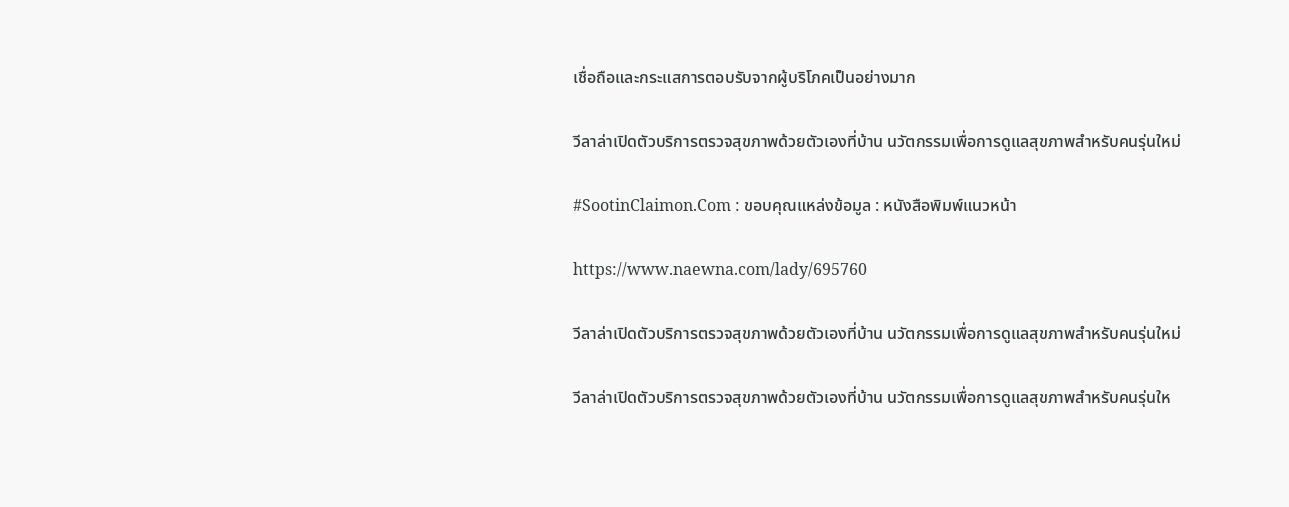เชื่อถือและกระแสการตอบรับจากผู้บริโภคเป็นอย่างมาก

วีลาล่าเปิดตัวบริการตรวจสุขภาพด้วยตัวเองที่บ้าน นวัตกรรมเพื่อการดูแลสุขภาพสำหรับคนรุ่นใหม่

#SootinClaimon.Com : ขอบคุณแหล่งข้อมูล : หนังสือพิมพ์แนวหน้า

https://www.naewna.com/lady/695760

วีลาล่าเปิดตัวบริการตรวจสุขภาพด้วยตัวเองที่บ้าน นวัตกรรมเพื่อการดูแลสุขภาพสำหรับคนรุ่นใหม่

วีลาล่าเปิดตัวบริการตรวจสุขภาพด้วยตัวเองที่บ้าน นวัตกรรมเพื่อการดูแลสุขภาพสำหรับคนรุ่นให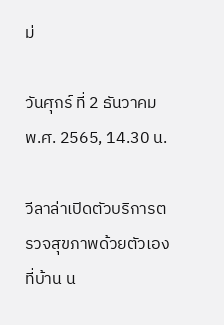ม่

วันศุกร์ ที่ 2 ธันวาคม พ.ศ. 2565, 14.30 น.

วีลาล่าเปิดตัวบริการตรวจสุขภาพด้วยตัวเองที่บ้าน น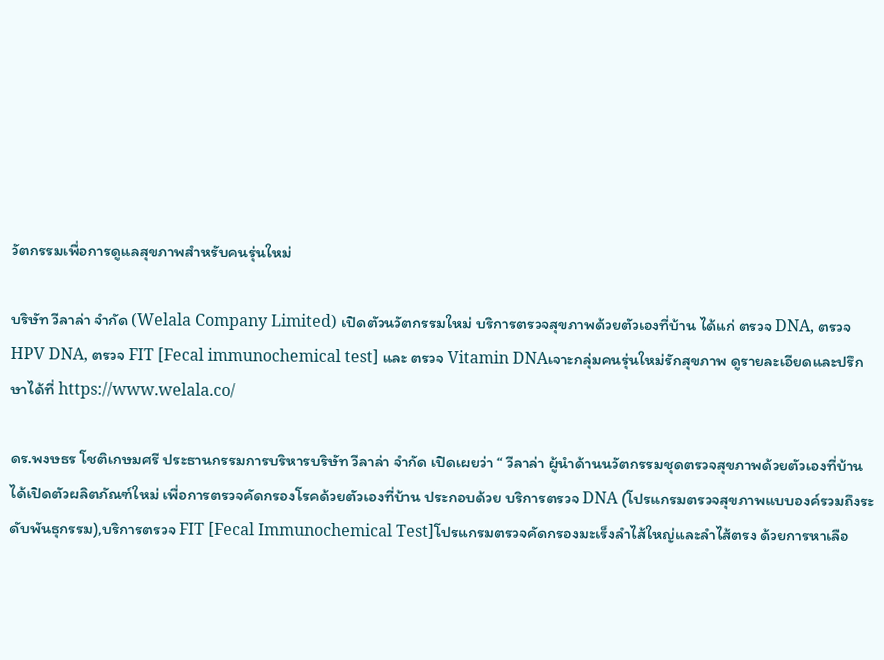วัตกรรมเพื่อการดูแลสุขภาพสำหรับคนรุ่นใหม่

บริษัท วีลาล่า จำกัด (Welala Company Limited) เปิดตัวนวัตกรรมใหม่ บริการตรวจสุขภาพด้วยตัวเองที่บ้าน ได้แก่ ตรวจ DNA, ตรวจ HPV DNA, ตรวจ FIT [Fecal immunochemical test] และ ตรวจ Vitamin DNAเจาะกลุ่มคนรุ่นใหม่รักสุขภาพ ดูรายละเอียดและปรึกษาได้ที่ https://www.welala.co/

ดร.พงษธร โชติเกษมศรี ประธานกรรมการบริหารบริษัท วีลาล่า จำกัด เปิดเผยว่า “ วีลาล่า ผู้นำด้านนวัตกรรมชุดตรวจสุขภาพด้วยตัวเองที่บ้าน ได้เปิดตัวผลิตภัณฑ์ใหม่ เพื่อการตรวจคัดกรองโรคด้วยตัวเองที่บ้าน ประกอบด้วย บริการตรวจ DNA (โปรแกรมตรวจสุขภาพแบบองค์รวมถึงระดับพันธุกรรม),บริการตรวจ FIT [Fecal Immunochemical Test]โปรแกรมตรวจคัดกรองมะเร็งลำไส้ใหญ่และลำไส้ตรง ด้วยการหาเลือ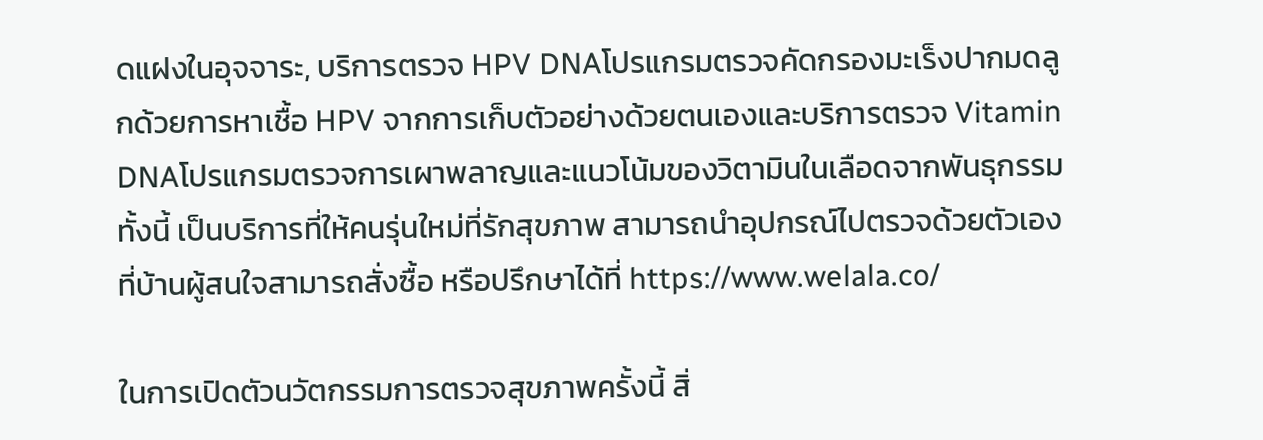ดแฝงในอุจจาระ, บริการตรวจ HPV DNAโปรแกรมตรวจคัดกรองมะเร็งปากมดลูกด้วยการหาเชื้อ HPV จากการเก็บตัวอย่างด้วยตนเองและบริการตรวจ Vitamin DNAโปรแกรมตรวจการเผาพลาญและแนวโน้มของวิตามินในเลือดจากพันธุกรรมทั้งนี้ เป็นบริการที่ให้คนรุ่นใหม่ที่รักสุขภาพ สามารถนำอุปกรณ์ไปตรวจด้วยตัวเองที่บ้านผู้สนใจสามารถสั่งซื้อ หรือปรึกษาได้ที่ https://www.welala.co/

ในการเปิดตัวนวัตกรรมการตรวจสุขภาพครั้งนี้ สิ่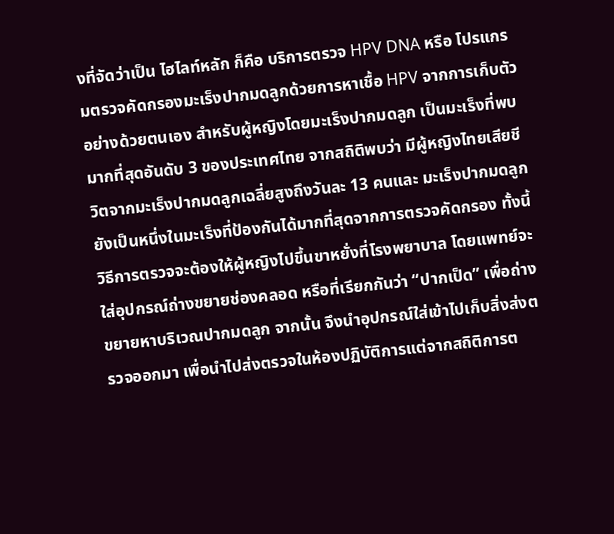งที่จัดว่าเป็น ไฮไลท์หลัก ก็คือ บริการตรวจ HPV DNA หรือ โปรแกรมตรวจคัดกรองมะเร็งปากมดลูกด้วยการหาเชื้อ HPV จากการเก็บตัวอย่างด้วยตนเอง สำหรับผู้หญิงโดยมะเร็งปากมดลูก เป็นมะเร็งที่พบมากที่สุดอันดับ 3 ของประเทศไทย จากสถิติพบว่า มีผู้หญิงไทยเสียชีวิตจากมะเร็งปากมดลูกเฉลี่ยสูงถึงวันละ 13 คนและ มะเร็งปากมดลูก ยังเป็นหนึ่งในมะเร็งที่ป้องกันได้มากที่สุดจากการตรวจคัดกรอง ทั้งนี้ วิธีการตรวจจะต้องให้ผู้หญิงไปขึ้นขาหยั่งที่โรงพยาบาล โดยแพทย์จะใส่อุปกรณ์ถ่างขยายช่องคลอด หรือที่เรียกกันว่า “ปากเป็ด” เพื่อถ่างขยายหาบริเวณปากมดลูก จากนั้น จึงนำอุปกรณ์ใส่เข้าไปเก็บสิ่งส่งตรวจออกมา เพื่อนำไปส่งตรวจในห้องปฏิบัติการแต่จากสถิติการต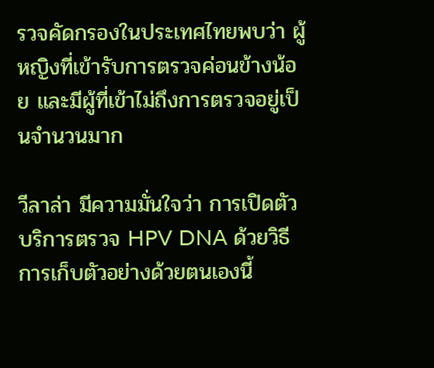รวจคัดกรองในประเทศไทยพบว่า ผู้หญิงที่เข้ารับการตรวจค่อนข้างน้อย และมีผู้ที่เข้าไม่ถึงการตรวจอยู่เป็นจำนวนมาก

วีลาล่า มีความมั่นใจว่า การเปิดตัวบริการตรวจ HPV DNA ด้วยวิธีการเก็บตัวอย่างด้วยตนเองนี้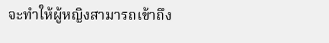จะทำให้ผู้หญิงสามารถเข้าถึง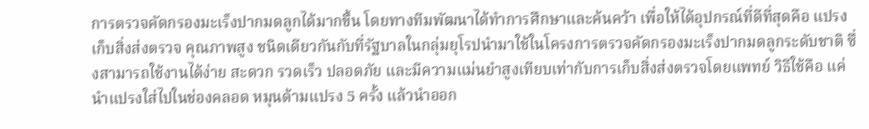การตรวจคัดกรองมะเร็งปากมดลูกได้มากขึ้น โดยทางทีมพัฒนาได้ทำการศึกษาและค้นคว้า เพื่อให้ได้อุปกรณ์ที่ดีที่สุดคือ แปรงเก็บสิ่งส่งตรวจ คุณภาพสูง ชนิดเดียวกันกับที่รัฐบาลในกลุ่มยุโรปนำมาใช้ในโครงการตรวจคัดกรองมะเร็งปากมดลูกระดับชาติ ซึ่งสามารถใช้งานได้ง่าย สะดวก รวดเร็ว ปลอดภัย และมีความแม่นยำสูงเทียบเท่ากับการเก็บสิ่งส่งตรวจโดยแพทย์ วิธีใช้คือ แค่นำแปรงใส่ไปในช่องคลอด หมุนด้ามแปรง 5 ครั้ง แล้วนำออก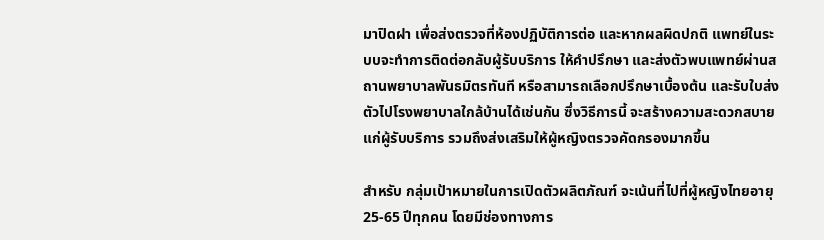มาปิดฝา เพื่อส่งตรวจที่ห้องปฏิบัติการต่อ และหากผลผิดปกติ แพทย์ในระบบจะทำการติดต่อกลับผู้รับบริการ ให้คำปรึกษา และส่งตัวพบแพทย์ผ่านสถานพยาบาลพันธมิตรทันที หรือสามารถเลือกปรึกษาเบื้องต้น และรับใบส่งตัวไปโรงพยาบาลใกล้บ้านได้เช่นกัน ซึ่งวิธีการนี้ จะสร้างความสะดวกสบายแก่ผู้รับบริการ รวมถึงส่งเสริมให้ผู้หญิงตรวจคัดกรองมากขึ้น

สำหรับ กลุ่มเป้าหมายในการเปิดตัวผลิตภัณฑ์ จะเน้นที่ไปที่ผู้หญิงไทยอายุ 25-65 ปีทุกคน โดยมีช่องทางการ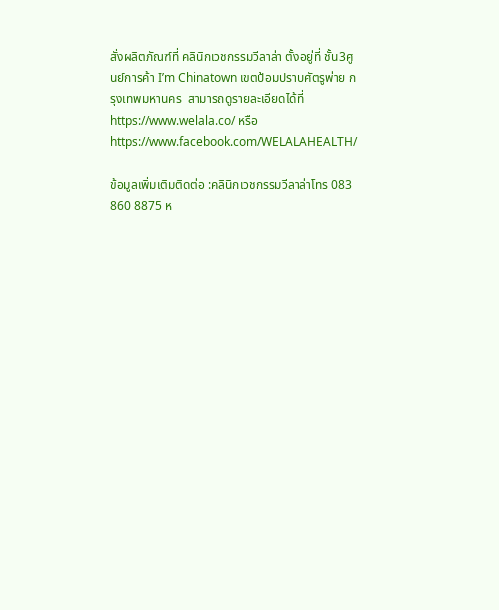สั่งผลิตภัณฑ์ที่ คลินิกเวชกรรมวีลาล่า ตั้งอยู่ที่ ชั้น3ศูนย์การค้า I’m Chinatown เขตป้อมปราบศัตรูพ่าย กรุงเทพมหานคร  สามารถดูรายละเอียดได้ที่ https://www.welala.co/ หรือ https://www.facebook.com/WELALAHEALTH/

ข้อมูลเพิ่มเติมติดต่อ :คลินิกเวชกรรมวีลาล่าโทร 083 860 8875 ห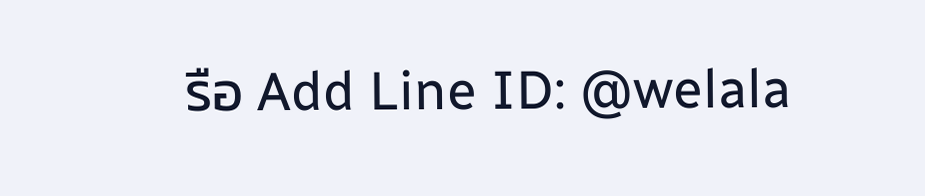รือ Add Line ID: @welala